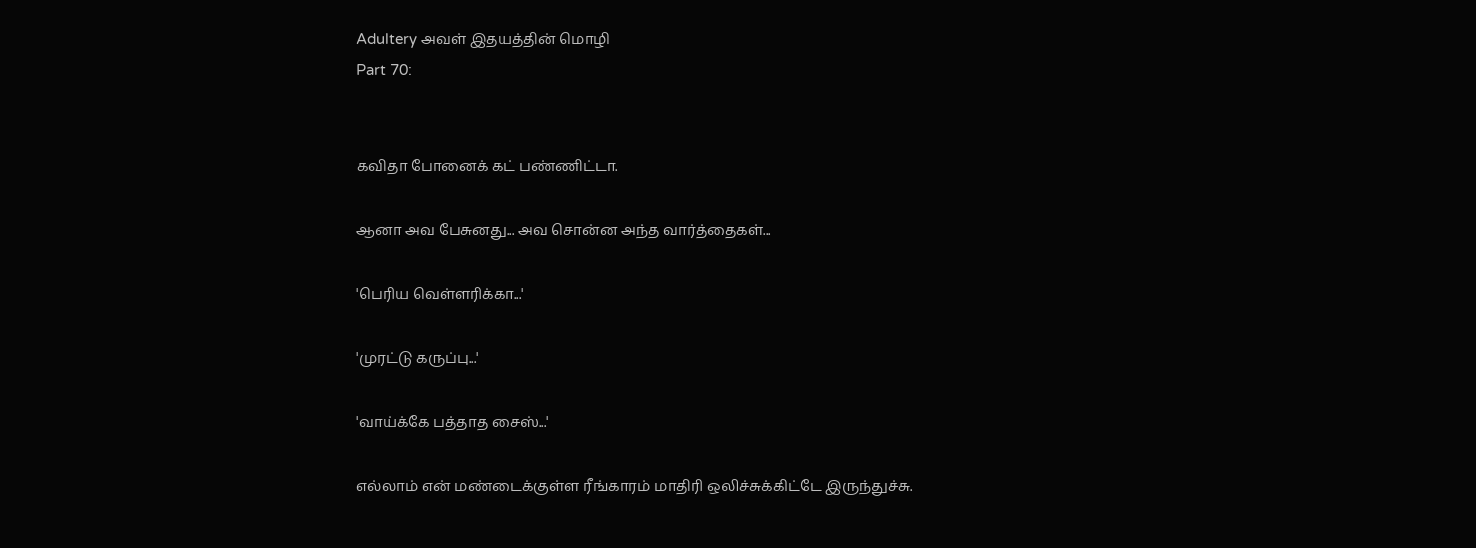Adultery அவள் இதயத்தின் மொழி
Part 70:


கவிதா போனைக் கட் பண்ணிட்டா.

ஆனா அவ பேசுனது... அவ சொன்ன அந்த வார்த்தைகள்...

'பெரிய வெள்ளரிக்கா...'

'முரட்டு கருப்பு...'

'வாய்க்கே பத்தாத சைஸ்...'

எல்லாம் என் மண்டைக்குள்ள ரீங்காரம் மாதிரி ஒலிச்சுக்கிட்டே இருந்துச்சு.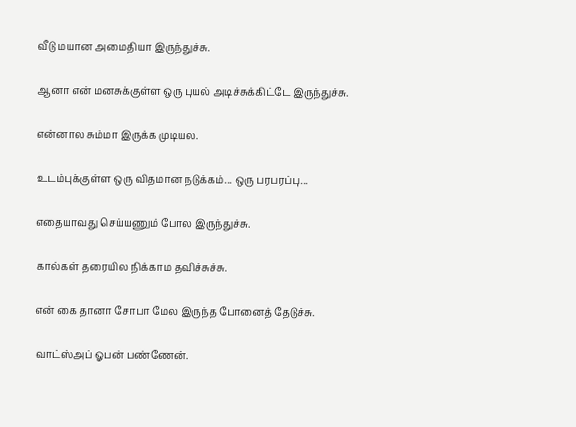வீடு மயான அமைதியா இருந்துச்சு.

ஆனா என் மனசுக்குள்ள ஒரு புயல் அடிச்சுக்கிட்டே இருந்துச்சு.

என்னால சும்மா இருக்க முடியல.

உடம்புக்குள்ள ஒரு விதமான நடுக்கம்... ஒரு பரபரப்பு...

எதையாவது செய்யணும் போல இருந்துச்சு.

கால்கள் தரையில நிக்காம தவிச்சுச்சு.

என் கை தானா சோபா மேல இருந்த போனைத் தேடுச்சு.

வாட்ஸ்அப் ஓபன் பண்ணேன்.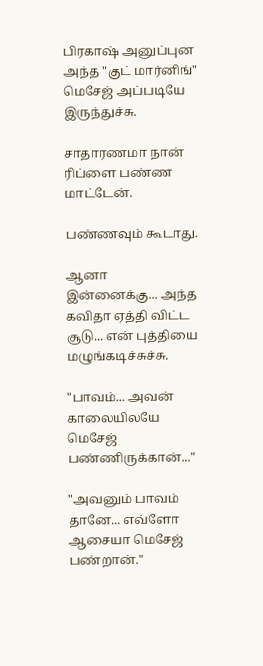பிரகாஷ் அனுப்புன அந்த "குட் மார்னிங்" மெசேஜ் அப்படியே இருந்துச்சு.

சாதாரணமா நான் ரிப்ளை பண்ண மாட்டேன்.

பண்ணவும் கூடாது.

ஆனா இன்னைக்கு... அந்த கவிதா ஏத்தி விட்ட சூடு... என் புத்தியை மழுங்கடிச்சுச்சு.

"பாவம்... அவன் காலையிலயே மெசேஜ் பண்ணிருக்கான்..."

"அவனும் பாவம் தானே... எவ்ளோ ஆசையா மெசேஜ் பண்றான்."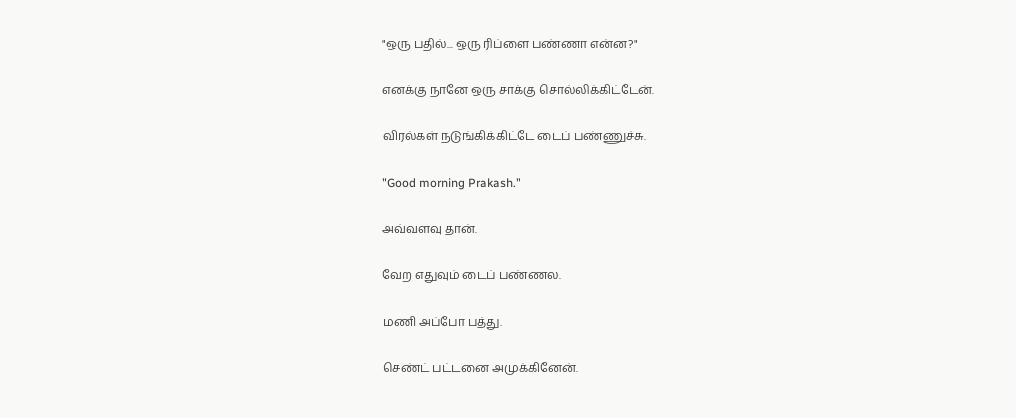"ஒரு பதில்... ஒரு ரிப்ளை பண்ணா என்ன?"

எனக்கு நானே ஒரு சாக்கு சொல்லிக்கிட்டேன்.

விரல்கள் நடுங்கிக்கிட்டே டைப் பண்ணுச்சு.

"Good morning Prakash."

அவ்வளவு தான்.

வேற எதுவும் டைப் பண்ணல.

மணி அப்போ பத்து.

செண்ட் பட்டனை அமுக்கினேன்.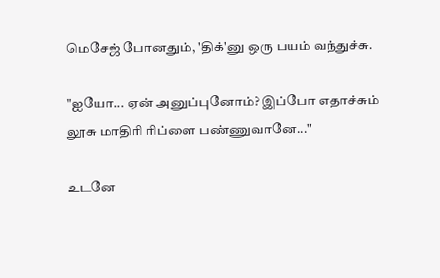மெசேஜ் போனதும், 'திக்'னு ஒரு பயம் வந்துச்சு.

"ஐயோ... ஏன் அனுப்புனோம்? இப்போ எதாச்சும் லூசு மாதிரி ரிப்ளை பண்ணுவானே..."

உடனே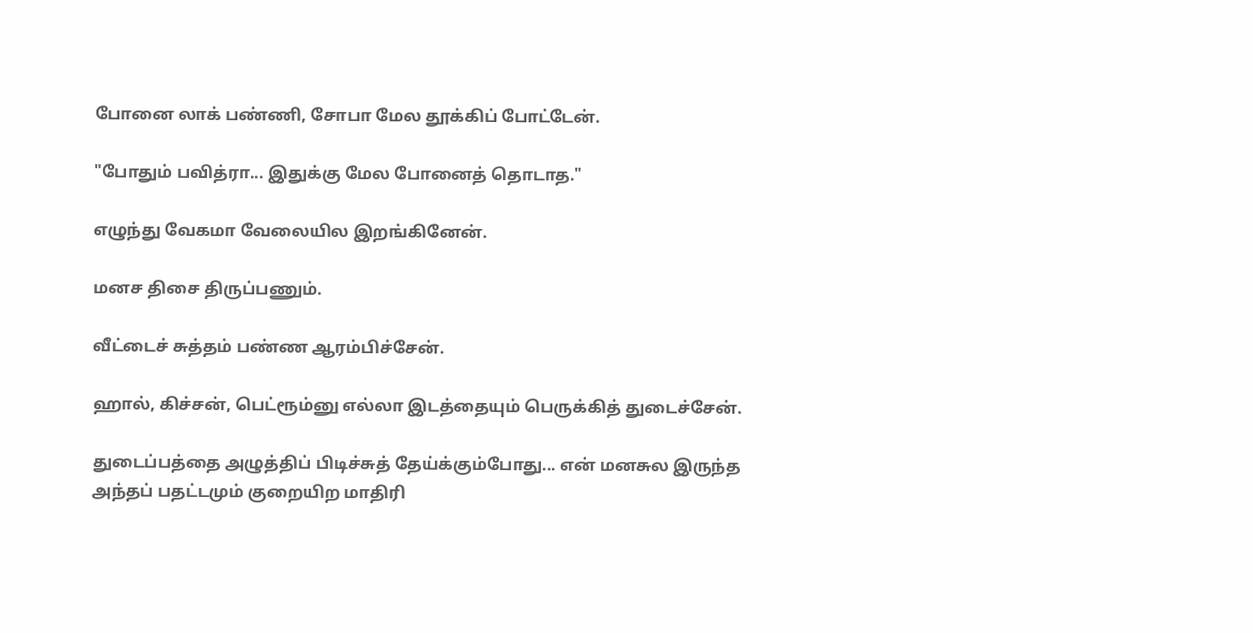போனை லாக் பண்ணி, சோபா மேல தூக்கிப் போட்டேன்.

"போதும் பவித்ரா... இதுக்கு மேல போனைத் தொடாத."

எழுந்து வேகமா வேலையில இறங்கினேன்.

மனச திசை திருப்பணும்.

வீட்டைச் சுத்தம் பண்ண ஆரம்பிச்சேன்.

ஹால், கிச்சன், பெட்ரூம்னு எல்லா இடத்தையும் பெருக்கித் துடைச்சேன்.

துடைப்பத்தை அழுத்திப் பிடிச்சுத் தேய்க்கும்போது... என் மனசுல இருந்த அந்தப் பதட்டமும் குறையிற மாதிரி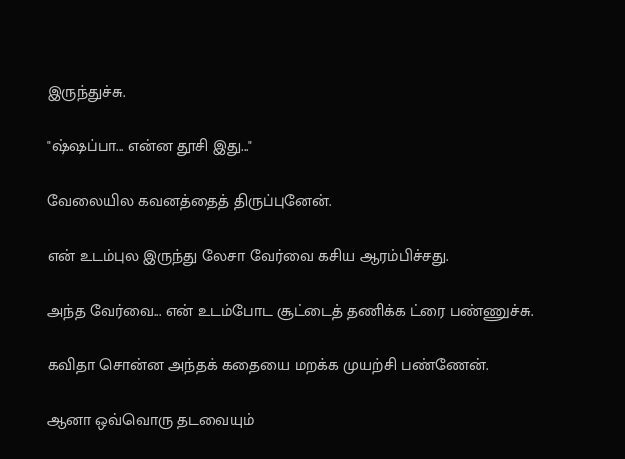இருந்துச்சு.

"ஷ்ஷப்பா... என்ன தூசி இது..."

வேலையில கவனத்தைத் திருப்புனேன்.

என் உடம்புல இருந்து லேசா வேர்வை கசிய ஆரம்பிச்சது.

அந்த வேர்வை... என் உடம்போட சூட்டைத் தணிக்க ட்ரை பண்ணுச்சு.

கவிதா சொன்ன அந்தக் கதையை மறக்க முயற்சி பண்ணேன்.

ஆனா ஒவ்வொரு தடவையும்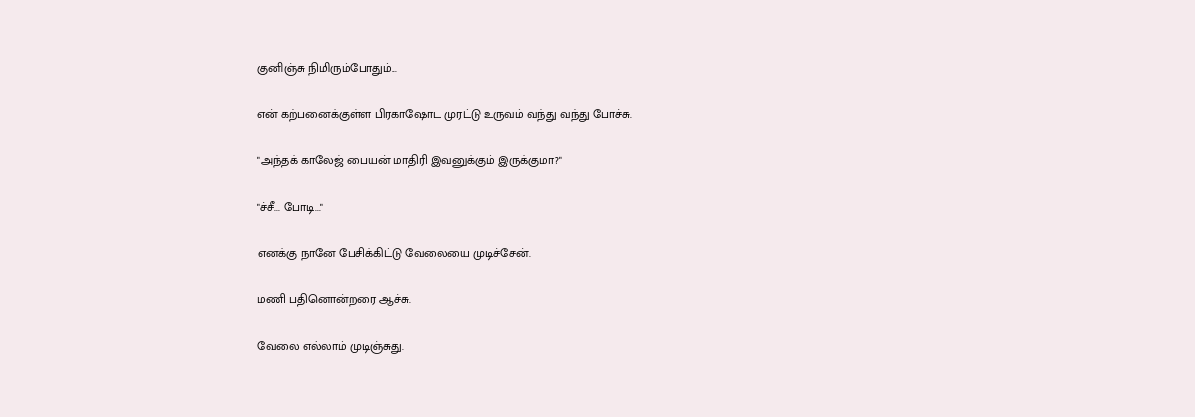குனிஞ்சு நிமிரும்போதும்...

என் கற்பனைக்குள்ள பிரகாஷோட முரட்டு உருவம் வந்து வந்து போச்சு.

"அந்தக் காலேஜ் பையன் மாதிரி இவனுக்கும் இருக்குமா?"

"ச்சீ... போடி..."

எனக்கு நானே பேசிக்கிட்டு வேலையை முடிச்சேன்.

மணி பதினொன்றரை ஆச்சு.

வேலை எல்லாம் முடிஞ்சுது.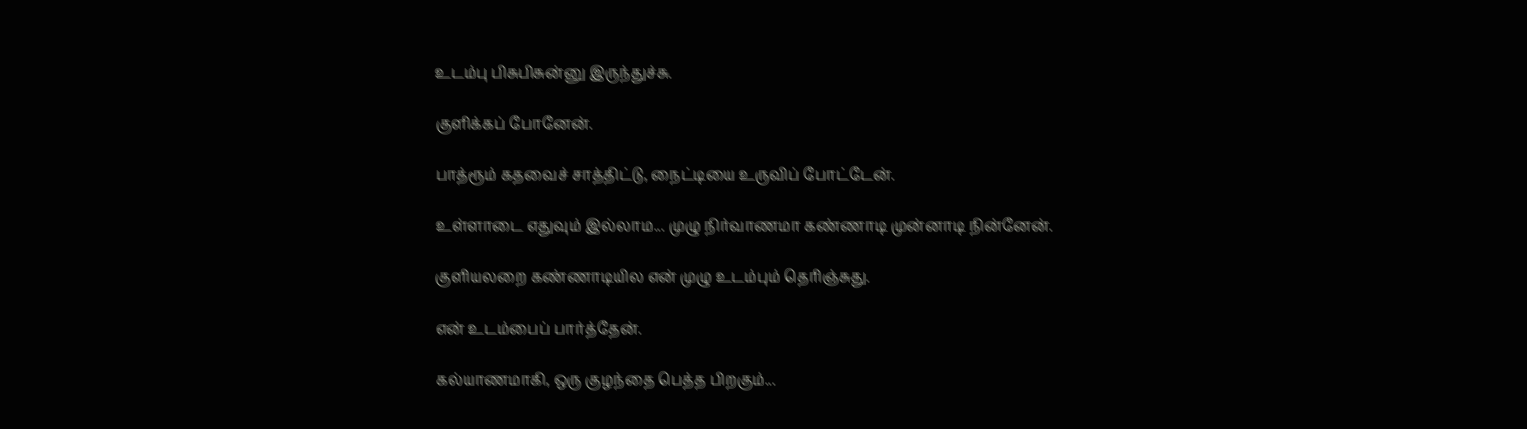உடம்பு பிசுபிசுன்னு இருந்துச்சு.

குளிக்கப் போனேன்.

பாத்ரூம் கதவைச் சாத்திட்டு, நைட்டியை உருவிப் போட்டேன்.

உள்ளாடை எதுவும் இல்லாம... முழு நிர்வாணமா கண்ணாடி முன்னாடி நின்னேன்.

குளியலறை கண்ணாடியில என் முழு உடம்பும் தெரிஞ்சுது.

என் உடம்பைப் பார்த்தேன்.

கல்யாணமாகி, ஒரு குழந்தை பெத்த பிறகும்...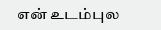என் உடம்புல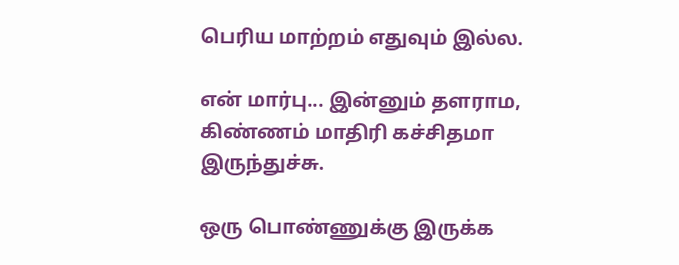பெரிய மாற்றம் எதுவும் இல்ல.

என் மார்பு... இன்னும் தளராம, கிண்ணம் மாதிரி கச்சிதமா இருந்துச்சு.

ஒரு பொண்ணுக்கு இருக்க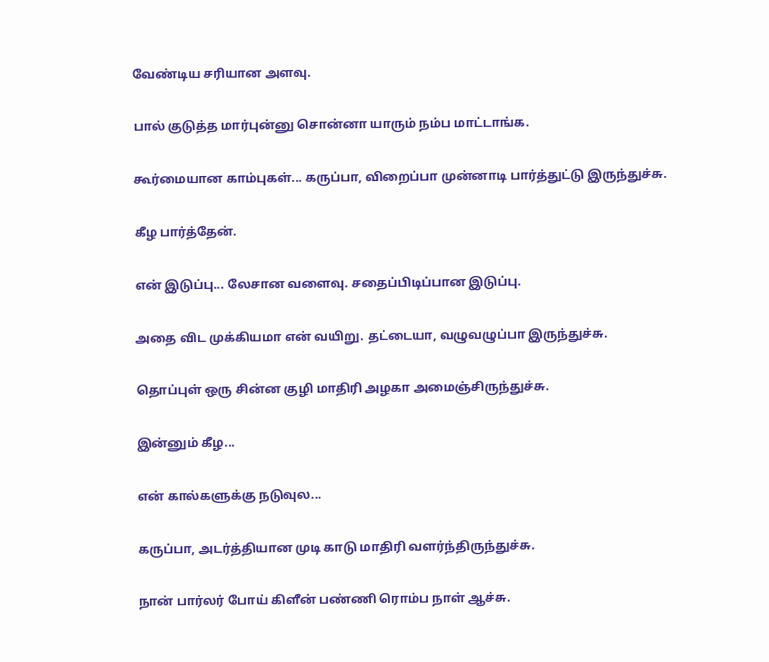வேண்டிய சரியான அளவு.

பால் குடுத்த மார்புன்னு சொன்னா யாரும் நம்ப மாட்டாங்க.

கூர்மையான காம்புகள்... கருப்பா, விறைப்பா முன்னாடி பார்த்துட்டு இருந்துச்சு.

கீழ பார்த்தேன்.

என் இடுப்பு... லேசான வளைவு. சதைப்பிடிப்பான இடுப்பு.

அதை விட முக்கியமா என் வயிறு. தட்டையா, வழுவழுப்பா இருந்துச்சு.

தொப்புள் ஒரு சின்ன குழி மாதிரி அழகா அமைஞ்சிருந்துச்சு.

இன்னும் கீழ...

என் கால்களுக்கு நடுவுல...

கருப்பா, அடர்த்தியான முடி காடு மாதிரி வளர்ந்திருந்துச்சு.

நான் பார்லர் போய் கிளீன் பண்ணி ரொம்ப நாள் ஆச்சு.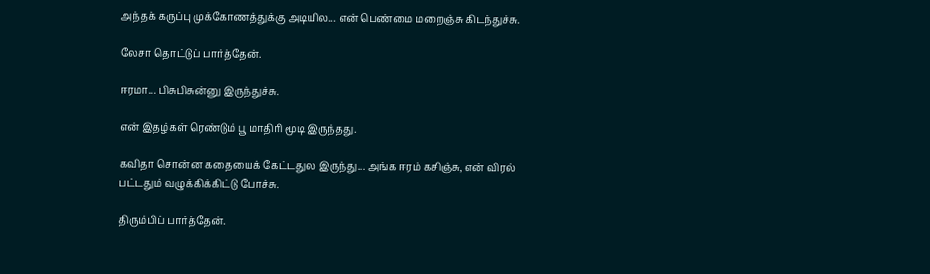அந்தக் கருப்பு முக்கோணத்துக்கு அடியில... என் பெண்மை மறைஞ்சு கிடந்துச்சு.

லேசா தொட்டுப் பார்த்தேன்.

ஈரமா... பிசுபிசுன்னு இருந்துச்சு.

என் இதழ்கள் ரெண்டும் பூ மாதிரி மூடி இருந்தது.

கவிதா சொன்ன கதையைக் கேட்டதுல இருந்து... அங்க ஈரம் கசிஞ்சு, என் விரல் பட்டதும் வழுக்கிக்கிட்டு போச்சு.

திரும்பிப் பார்த்தேன்.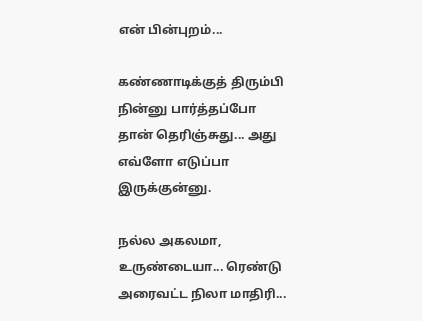என் பின்புறம்...

கண்ணாடிக்குத் திரும்பி நின்னு பார்த்தப்போ தான் தெரிஞ்சுது... அது எவ்ளோ எடுப்பா இருக்குன்னு.

நல்ல அகலமா, உருண்டையா... ரெண்டு அரைவட்ட நிலா மாதிரி...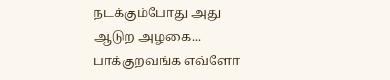நடக்கும்போது அது ஆடுற அழகை... பாக்குறவங்க எவ்ளோ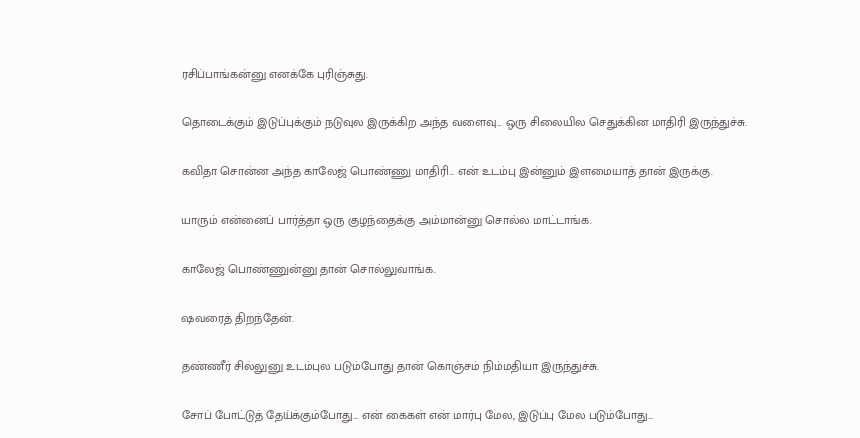ரசிப்பாங்கன்னு எனக்கே புரிஞ்சுது.

தொடைக்கும் இடுப்புக்கும் நடுவுல இருக்கிற அந்த வளைவு... ஒரு சிலையில செதுக்கின மாதிரி இருந்துச்சு.

கவிதா சொன்ன அந்த காலேஜ் பொண்ணு மாதிரி... என் உடம்பு இன்னும் இளமையாத் தான் இருக்கு.

யாரும் என்னைப் பார்த்தா ஒரு குழந்தைக்கு அம்மான்னு சொல்ல மாட்டாங்க.

காலேஜ் பொண்ணுன்னு தான் சொல்லுவாங்க.

ஷவரைத் திறந்தேன்.

தண்ணீர் சில்லுனு உடம்புல படும்போது தான் கொஞ்சம் நிம்மதியா இருந்துச்சு.

சோப் போட்டுத் தேய்க்கும்போது... என் கைகள் என் மார்பு மேல, இடுப்பு மேல படும்போது...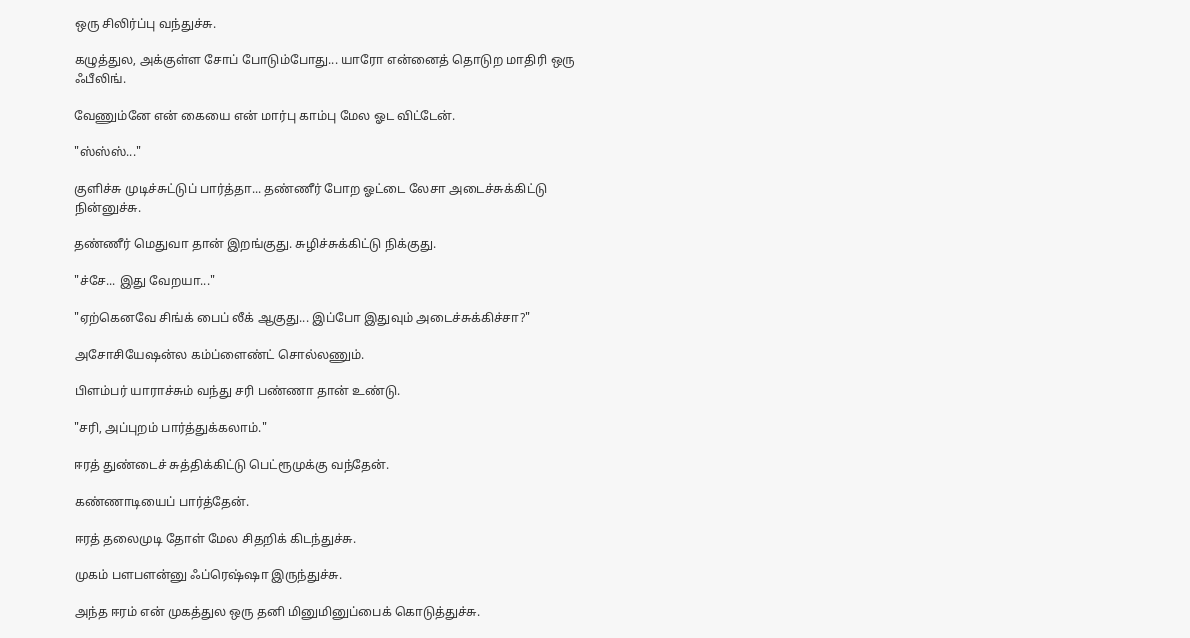ஒரு சிலிர்ப்பு வந்துச்சு.

கழுத்துல, அக்குள்ள சோப் போடும்போது... யாரோ என்னைத் தொடுற மாதிரி ஒரு ஃபீலிங்.

வேணும்னே என் கையை என் மார்பு காம்பு மேல ஓட விட்டேன்.

"ஸ்ஸ்ஸ்..."

குளிச்சு முடிச்சுட்டுப் பார்த்தா... தண்ணீர் போற ஓட்டை லேசா அடைச்சுக்கிட்டு நின்னுச்சு.

தண்ணீர் மெதுவா தான் இறங்குது. சுழிச்சுக்கிட்டு நிக்குது.

"ச்சே... இது வேறயா..."

"ஏற்கெனவே சிங்க் பைப் லீக் ஆகுது... இப்போ இதுவும் அடைச்சுக்கிச்சா?"

அசோசியேஷன்ல கம்ப்ளைண்ட் சொல்லணும்.

பிளம்பர் யாராச்சும் வந்து சரி பண்ணா தான் உண்டு.

"சரி, அப்புறம் பார்த்துக்கலாம்."

ஈரத் துண்டைச் சுத்திக்கிட்டு பெட்ரூமுக்கு வந்தேன்.

கண்ணாடியைப் பார்த்தேன்.

ஈரத் தலைமுடி தோள் மேல சிதறிக் கிடந்துச்சு.

முகம் பளபளன்னு ஃப்ரெஷ்ஷா இருந்துச்சு.

அந்த ஈரம் என் முகத்துல ஒரு தனி மினுமினுப்பைக் கொடுத்துச்சு.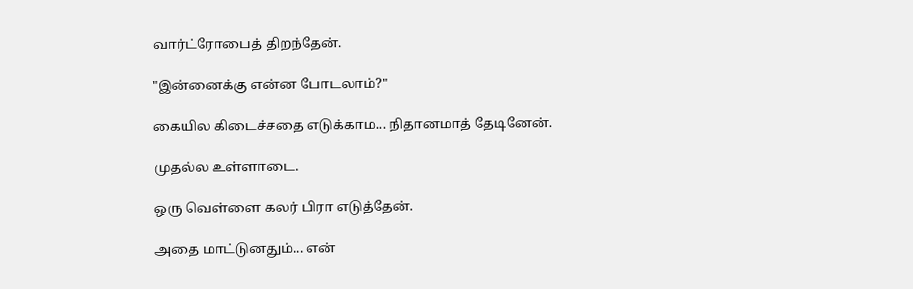வார்ட்ரோபைத் திறந்தேன்.

"இன்னைக்கு என்ன போடலாம்?"

கையில கிடைச்சதை எடுக்காம... நிதானமாத் தேடினேன்.

முதல்ல உள்ளாடை.

ஒரு வெள்ளை கலர் பிரா எடுத்தேன்.

அதை மாட்டுனதும்... என்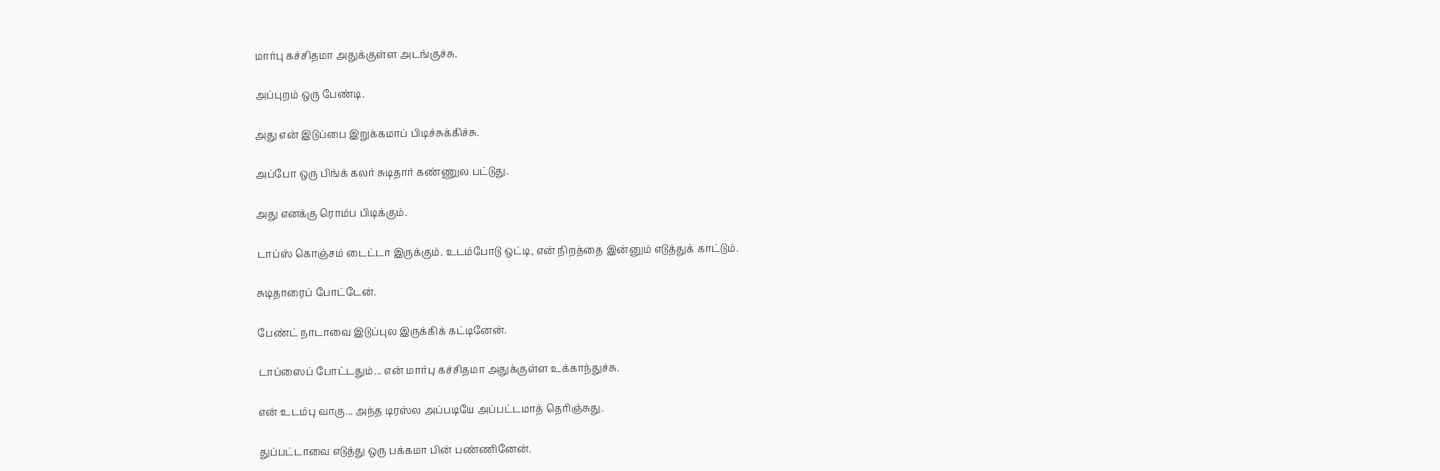மார்பு கச்சிதமா அதுக்குள்ள அடங்குச்சு.

அப்புறம் ஒரு பேண்டி.

அது என் இடுப்பை இறுக்கமாப் பிடிச்சுக்கிச்சு.

அப்போ ஒரு பிங்க் கலர் சுடிதார் கண்ணுல பட்டுது.

அது எனக்கு ரொம்ப பிடிக்கும்.

டாப்ஸ் கொஞ்சம் டைட்டா இருக்கும். உடம்போடு ஒட்டி, என் நிறத்தை இன்னும் எடுத்துக் காட்டும்.

சுடிதாரைப் போட்டேன்.

பேண்ட் நாடாவை இடுப்புல இருக்கிக் கட்டினேன்.

டாப்ஸைப் போட்டதும்... என் மார்பு கச்சிதமா அதுக்குள்ள உக்காந்துச்சு.

என் உடம்பு வாகு... அந்த டிரஸ்ல அப்படியே அப்பட்டமாத் தெரிஞ்சுது.

துப்பட்டாவை எடுத்து ஒரு பக்கமா பின் பண்ணினேன்.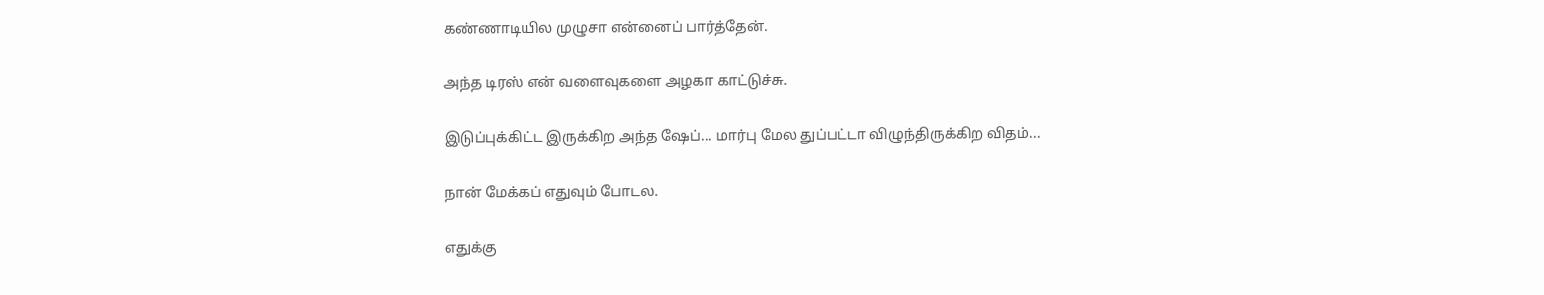கண்ணாடியில முழுசா என்னைப் பார்த்தேன்.

அந்த டிரஸ் என் வளைவுகளை அழகா காட்டுச்சு.

இடுப்புக்கிட்ட இருக்கிற அந்த ஷேப்... மார்பு மேல துப்பட்டா விழுந்திருக்கிற விதம்...

நான் மேக்கப் எதுவும் போடல.

எதுக்கு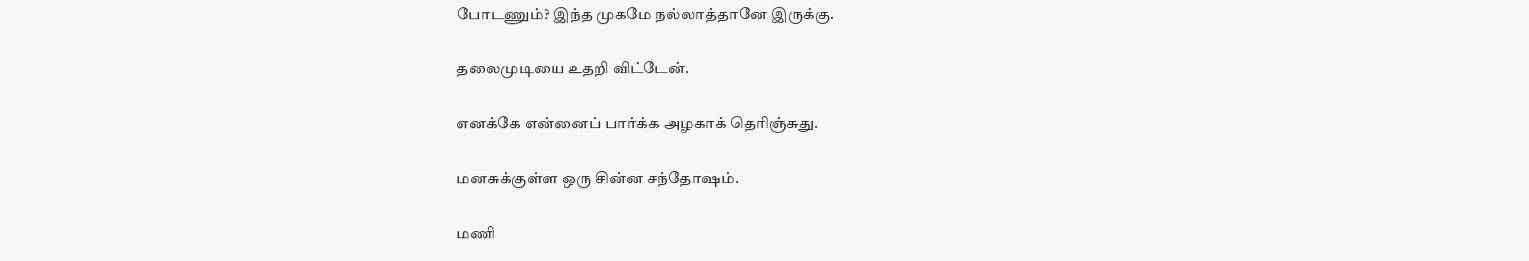போடணும்? இந்த முகமே நல்லாத்தானே இருக்கு.

தலைமுடியை உதறி விட்டேன்.

எனக்கே என்னைப் பார்க்க அழகாக் தெரிஞ்சுது.

மனசுக்குள்ள ஒரு சின்ன சந்தோஷம்.

மணி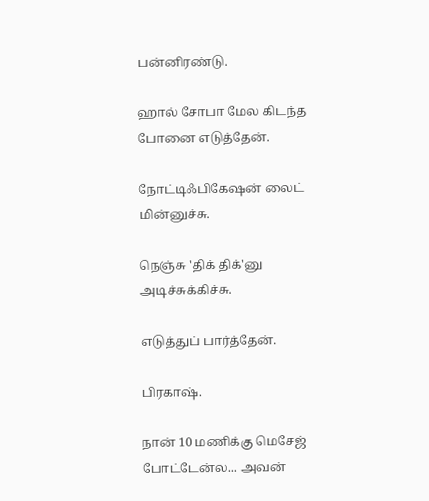பன்னிரண்டு.

ஹால் சோபா மேல கிடந்த போனை எடுத்தேன்.

நோட்டிஃபிகேஷன் லைட் மின்னுச்சு.

நெஞ்சு 'திக் திக்'னு அடிச்சுக்கிச்சு.

எடுத்துப் பார்த்தேன்.

பிரகாஷ்.

நான் 10 மணிக்கு மெசேஜ் போட்டேன்ல... அவன்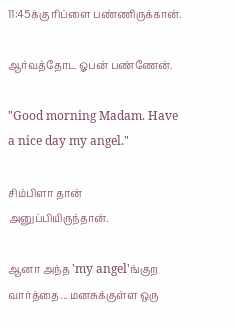11:45க்கு ரிப்ளை பண்ணிருக்கான்.

ஆர்வத்தோட ஓபன் பண்ணேன்.

"Good morning Madam. Have a nice day my angel."

சிம்பிளா தான் அனுப்பியிருந்தான்.

ஆனா அந்த 'my angel'ங்குற வார்த்தை... மனசுக்குள்ள ஒரு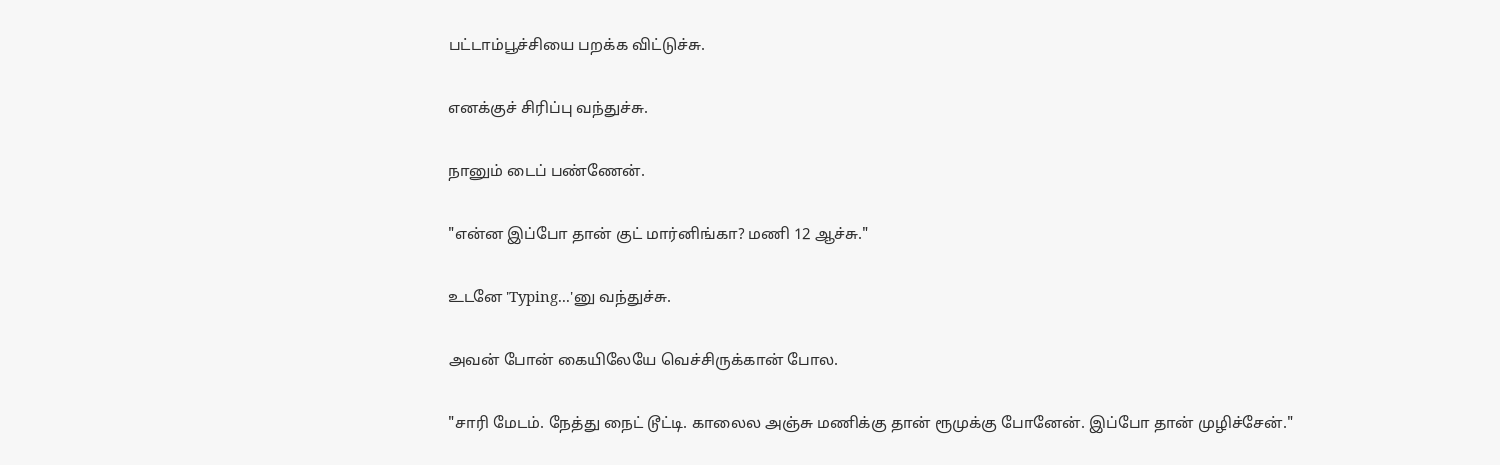பட்டாம்பூச்சியை பறக்க விட்டுச்சு.

எனக்குச் சிரிப்பு வந்துச்சு.

நானும் டைப் பண்ணேன்.

"என்ன இப்போ தான் குட் மார்னிங்கா? மணி 12 ஆச்சு."

உடனே 'Typing...'னு வந்துச்சு.

அவன் போன் கையிலேயே வெச்சிருக்கான் போல.

"சாரி மேடம். நேத்து நைட் டூட்டி. காலைல அஞ்சு மணிக்கு தான் ரூமுக்கு போனேன். இப்போ தான் முழிச்சேன்."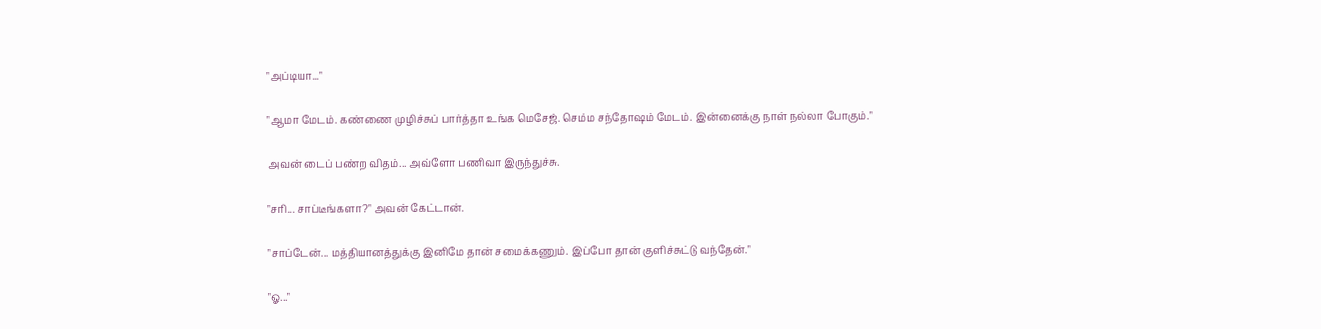"அப்டியா..."

"ஆமா மேடம். கண்ணை முழிச்சுப் பார்த்தா உங்க மெசேஜ். செம்ம சந்தோஷம் மேடம். இன்னைக்கு நாள் நல்லா போகும்."

அவன் டைப் பண்ற விதம்... அவ்ளோ பணிவா இருந்துச்சு.

"சரி... சாப்டீங்களா?" அவன் கேட்டான்.

"சாப்டேன்... மத்தியானத்துக்கு இனிமே தான் சமைக்கணும். இப்போ தான் குளிச்சுட்டு வந்தேன்."

"ஓ..."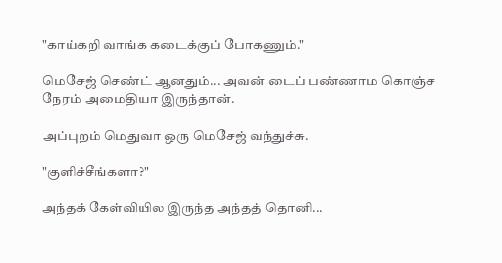"காய்கறி வாங்க கடைக்குப் போகணும்."

மெசேஜ் செண்ட் ஆனதும்... அவன் டைப் பண்ணாம கொஞ்ச நேரம் அமைதியா இருந்தான்.

அப்புறம் மெதுவா ஒரு மெசேஜ் வந்துச்சு.

"குளிச்சீங்களா?"

அந்தக் கேள்வியில இருந்த அந்தத் தொனி...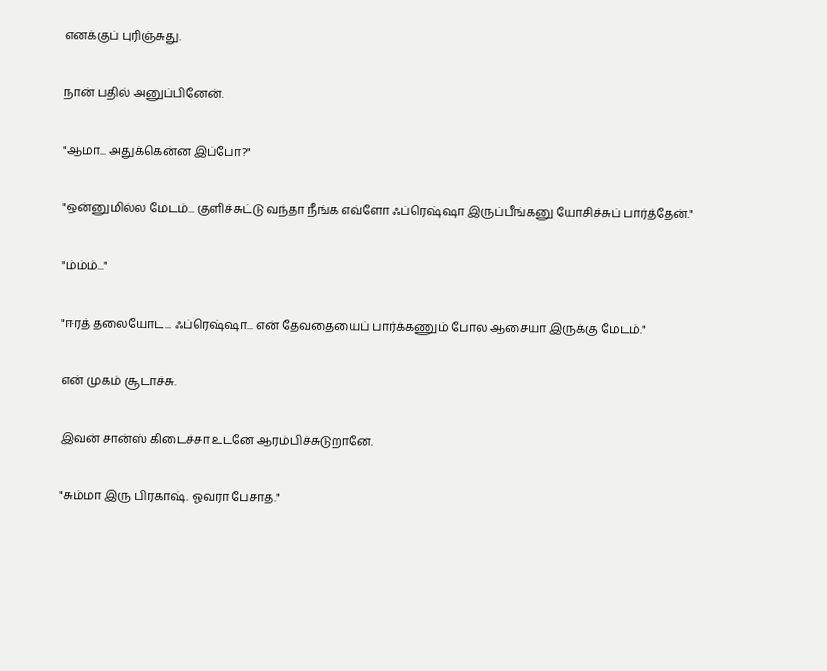எனக்குப் புரிஞ்சுது.

நான் பதில் அனுப்பினேன்.

"ஆமா... அதுக்கென்ன இப்போ?"

"ஒன்னுமில்ல மேடம்... குளிச்சுட்டு வந்தா நீங்க எவ்ளோ ஃப்ரெஷ்ஷா இருப்பீங்கனு யோசிச்சுப் பார்த்தேன்."

"ம்ம்ம்..."

"ஈரத் தலையோட... ஃப்ரெஷ்ஷா... என் தேவதையைப் பார்க்கணும் போல ஆசையா இருக்கு மேடம்."

என் முகம் சூடாச்சு.

இவன் சான்ஸ் கிடைச்சா உடனே ஆரம்பிச்சுடுறானே.

"சும்மா இரு பிரகாஷ். ஓவரா பேசாத."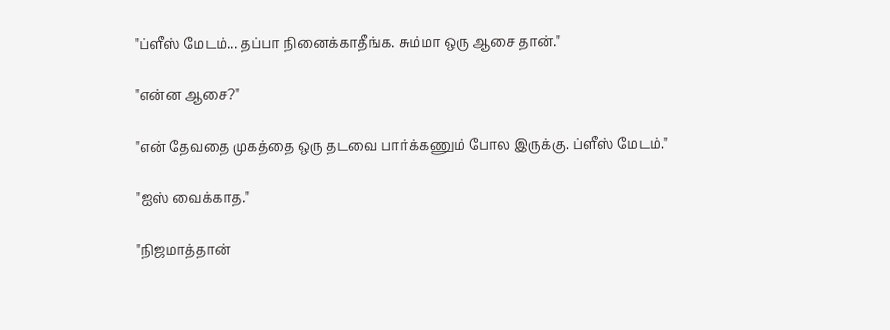"ப்ளீஸ் மேடம்... தப்பா நினைக்காதீங்க. சும்மா ஒரு ஆசை தான்."

"என்ன ஆசை?"

"என் தேவதை முகத்தை ஒரு தடவை பார்க்கணும் போல இருக்கு. ப்ளீஸ் மேடம்."

"ஐஸ் வைக்காத."

"நிஜமாத்தான்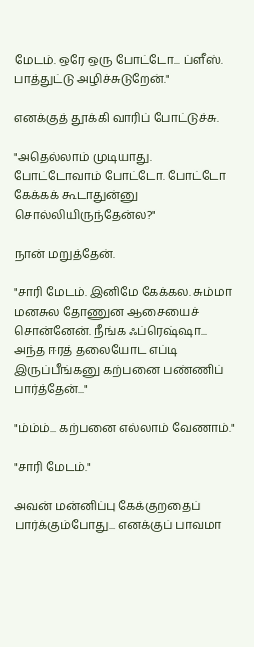மேடம். ஒரே ஒரு போட்டோ... ப்ளீஸ். பாத்துட்டு அழிச்சுடுறேன்."

எனக்குத் தூக்கி வாரிப் போட்டுச்சு.

"அதெல்லாம் முடியாது. போட்டோவாம் போட்டோ. போட்டோ கேக்கக் கூடாதுன்னு சொல்லியிருந்தேன்ல?"

நான் மறுத்தேன்.

"சாரி மேடம். இனிமே கேக்கல. சும்மா மனசுல தோணுன ஆசையைச் சொன்னேன். நீங்க ஃப்ரெஷ்ஷா... அந்த ஈரத் தலையோட எப்டி இருப்பீங்கனு கற்பனை பண்ணிப் பார்த்தேன்..."

"ம்ம்ம்... கற்பனை எல்லாம் வேணாம்."

"சாரி மேடம்."

அவன் மன்னிப்பு கேக்குறதைப் பார்க்கும்போது... எனக்குப் பாவமா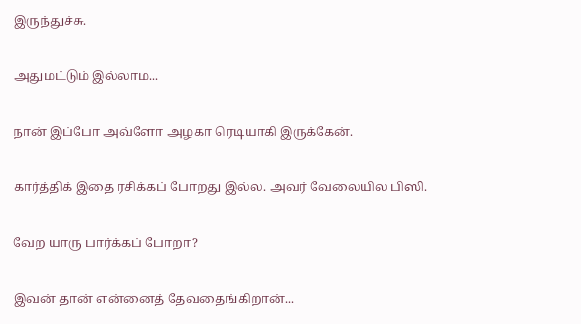இருந்துச்சு.

அதுமட்டும் இல்லாம...

நான் இப்போ அவ்ளோ அழகா ரெடியாகி இருக்கேன்.

கார்த்திக் இதை ரசிக்கப் போறது இல்ல. அவர் வேலையில பிஸி.

வேற யாரு பார்க்கப் போறா?

இவன் தான் என்னைத் தேவதைங்கிறான்...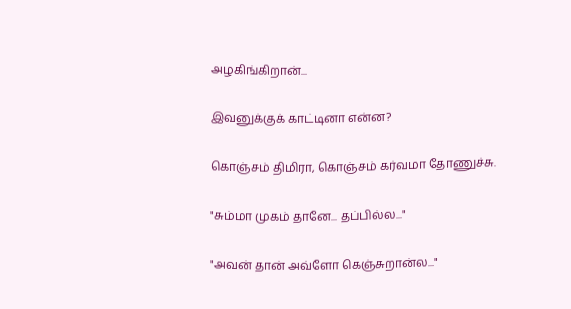அழகிங்கிறான்...

இவனுக்குக் காட்டினா என்ன?

கொஞ்சம் திமிரா, கொஞ்சம் கர்வமா தோணுச்சு.

"சும்மா முகம் தானே... தப்பில்ல..."

"அவன் தான் அவ்ளோ கெஞ்சுறான்ல..."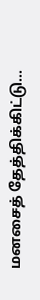மனசைத் தேத்திக்கிட்டு...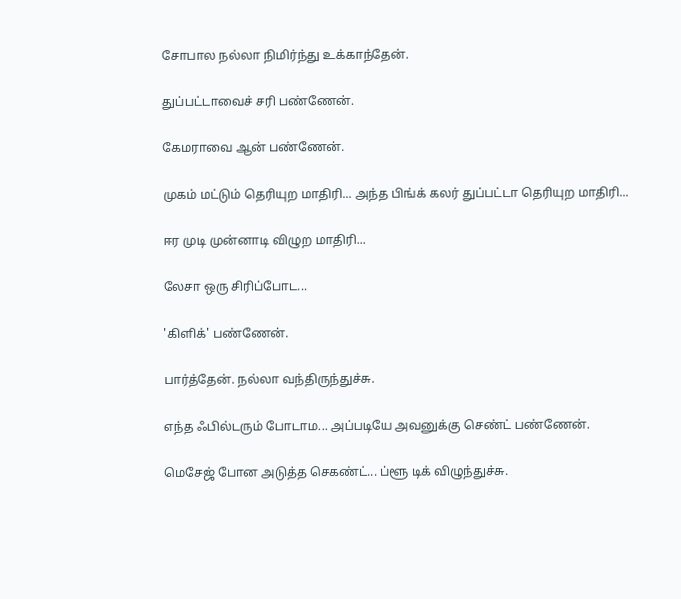சோபால நல்லா நிமிர்ந்து உக்காந்தேன்.

துப்பட்டாவைச் சரி பண்ணேன்.

கேமராவை ஆன் பண்ணேன்.

முகம் மட்டும் தெரியுற மாதிரி... அந்த பிங்க் கலர் துப்பட்டா தெரியுற மாதிரி...

ஈர முடி முன்னாடி விழுற மாதிரி...

லேசா ஒரு சிரிப்போட...

'கிளிக்' பண்ணேன்.

பார்த்தேன். நல்லா வந்திருந்துச்சு.

எந்த ஃபில்டரும் போடாம... அப்படியே அவனுக்கு செண்ட் பண்ணேன்.

மெசேஜ் போன அடுத்த செகண்ட்... ப்ளூ டிக் விழுந்துச்சு.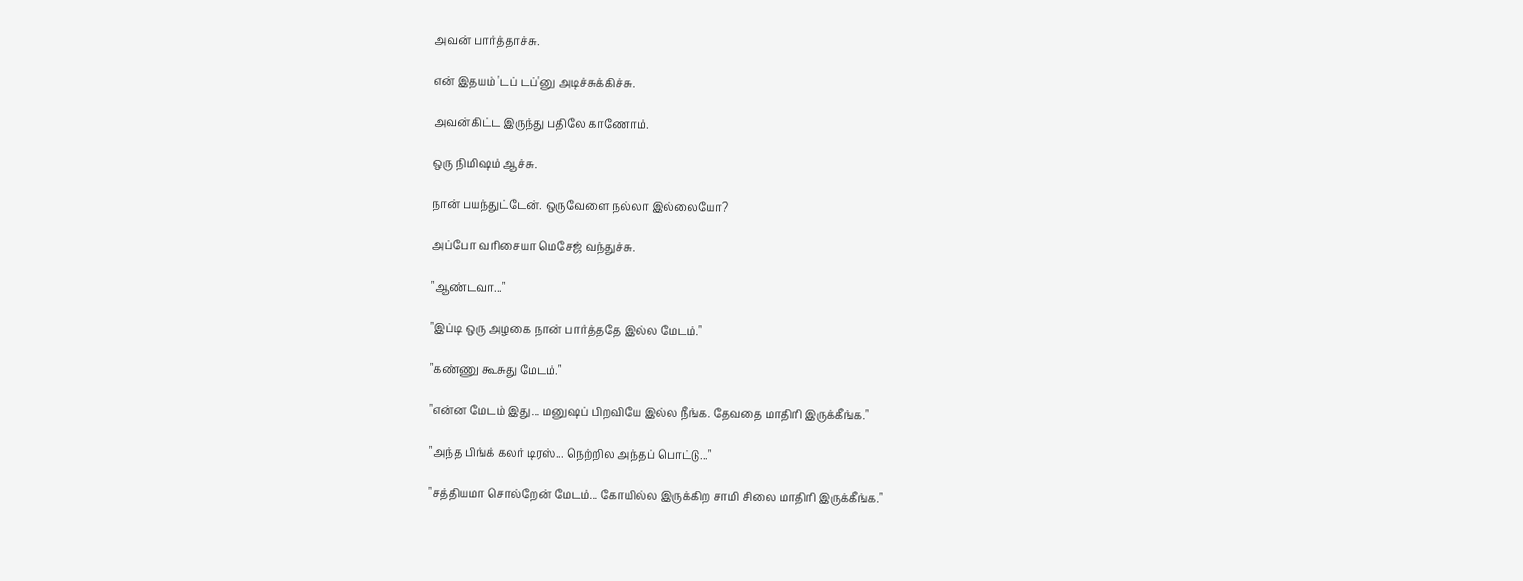அவன் பார்த்தாச்சு.

என் இதயம் 'டப் டப்'னு அடிச்சுக்கிச்சு.

அவன்கிட்ட இருந்து பதிலே காணோம்.

ஒரு நிமிஷம் ஆச்சு.

நான் பயந்துட்டேன். ஒருவேளை நல்லா இல்லையோ?

அப்போ வரிசையா மெசேஜ் வந்துச்சு.

"ஆண்டவா..."

"இப்டி ஒரு அழகை நான் பார்த்ததே இல்ல மேடம்."

"கண்ணு கூசுது மேடம்."

"என்ன மேடம் இது... மனுஷப் பிறவியே இல்ல நீங்க. தேவதை மாதிரி இருக்கீங்க."

"அந்த பிங்க் கலர் டிரஸ்... நெற்றில அந்தப் பொட்டு..."

"சத்தியமா சொல்றேன் மேடம்... கோயில்ல இருக்கிற சாமி சிலை மாதிரி இருக்கீங்க."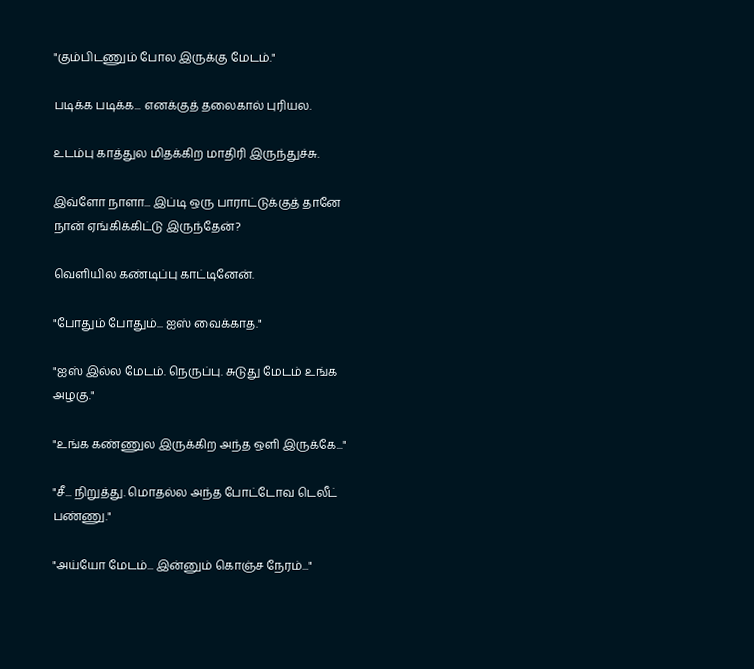"கும்பிடணும் போல இருக்கு மேடம்."

படிக்க படிக்க... எனக்குத் தலைகால் புரியல.

உடம்பு காத்துல மிதக்கிற மாதிரி இருந்துச்சு.

இவ்ளோ நாளா... இப்டி ஒரு பாராட்டுக்குத் தானே நான் ஏங்கிக்கிட்டு இருந்தேன்?

வெளியில கண்டிப்பு காட்டினேன்.

"போதும் போதும்... ஐஸ் வைக்காத."

"ஐஸ் இல்ல மேடம். நெருப்பு. சுடுது மேடம் உங்க அழகு."

"உங்க கண்ணுல இருக்கிற அந்த ஒளி இருக்கே..."

"சீ... நிறுத்து. மொதல்ல அந்த போட்டோவ டெலீட் பண்ணு."

"அய்யோ மேடம்... இன்னும் கொஞ்ச நேரம்..."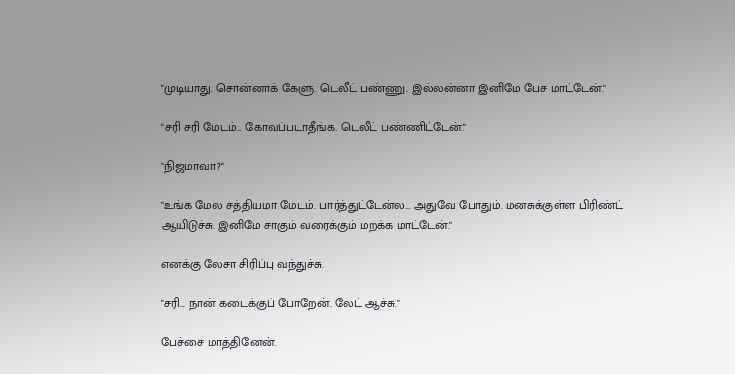"முடியாது. சொன்னாக் கேளு. டெலீட் பண்ணு. இல்லன்னா இனிமே பேச மாட்டேன்."

"சரி சரி மேடம்... கோவப்படாதீங்க. டெலீட் பண்ணிட்டேன்."

"நிஜமாவா?"

"உங்க மேல சத்தியமா மேடம். பார்த்துட்டேன்ல... அதுவே போதும். மனசுக்குள்ள பிரிண்ட் ஆயிடுச்சு. இனிமே சாகும் வரைக்கும் மறக்க மாட்டேன்."

எனக்கு லேசா சிரிப்பு வந்துச்சு.

"சரி... நான் கடைக்குப் போறேன். லேட் ஆச்சு."

பேச்சை மாத்தினேன்.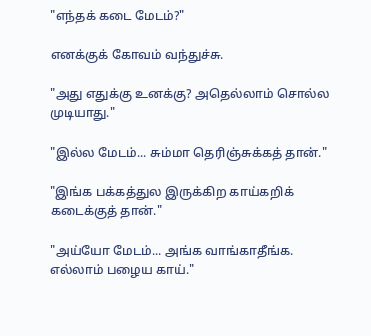"எந்தக் கடை மேடம்?"

எனக்குக் கோவம் வந்துச்சு.

"அது எதுக்கு உனக்கு? அதெல்லாம் சொல்ல முடியாது."

"இல்ல மேடம்... சும்மா தெரிஞ்சுக்கத் தான்."

"இங்க பக்கத்துல இருக்கிற காய்கறிக் கடைக்குத் தான்."

"அய்யோ மேடம்... அங்க வாங்காதீங்க. எல்லாம் பழைய காய்."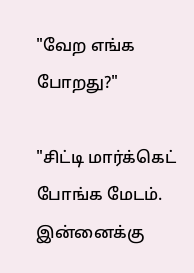"வேற எங்க போறது?"

"சிட்டி மார்க்கெட் போங்க மேடம். இன்னைக்கு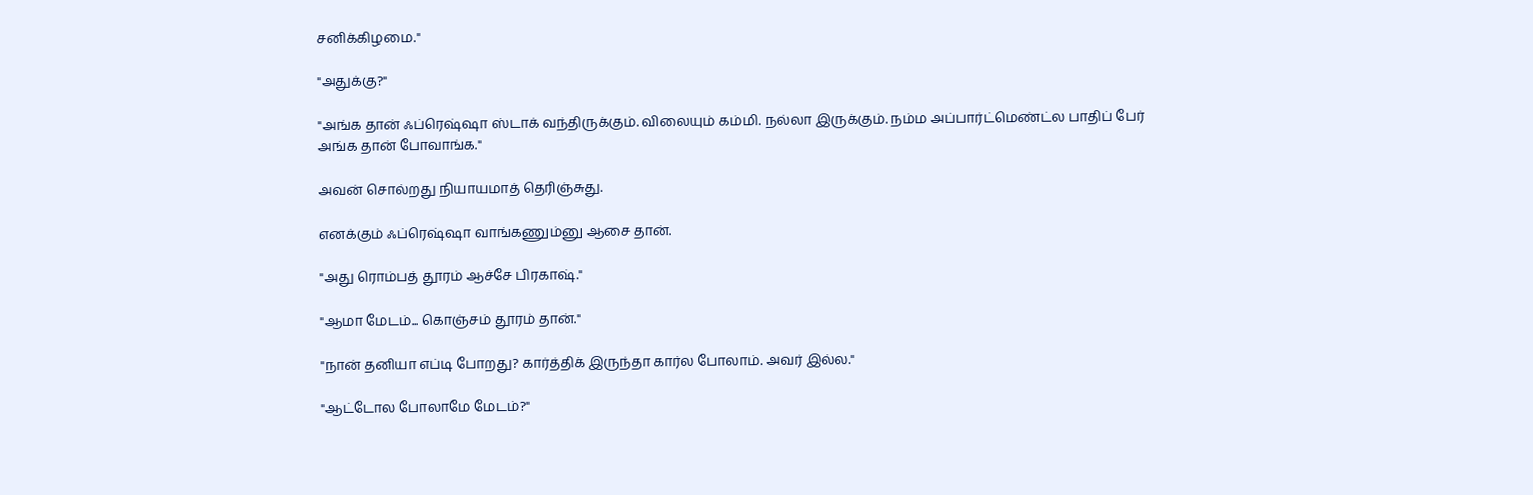சனிக்கிழமை."

"அதுக்கு?"

"அங்க தான் ஃப்ரெஷ்ஷா ஸ்டாக் வந்திருக்கும். விலையும் கம்மி. நல்லா இருக்கும். நம்ம அப்பார்ட்மெண்ட்ல பாதிப் பேர் அங்க தான் போவாங்க."

அவன் சொல்றது நியாயமாத் தெரிஞ்சுது.

எனக்கும் ஃப்ரெஷ்ஷா வாங்கணும்னு ஆசை தான்.

"அது ரொம்பத் தூரம் ஆச்சே பிரகாஷ்."

"ஆமா மேடம்... கொஞ்சம் தூரம் தான்."

"நான் தனியா எப்டி போறது? கார்த்திக் இருந்தா கார்ல போலாம். அவர் இல்ல."

"ஆட்டோல போலாமே மேடம்?"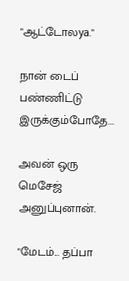"ஆட்டோலya."

நான் டைப் பண்ணிட்டு இருக்கும்போதே...

அவன் ஒரு மெசேஜ் அனுப்புனான்.

"மேடம்... தப்பா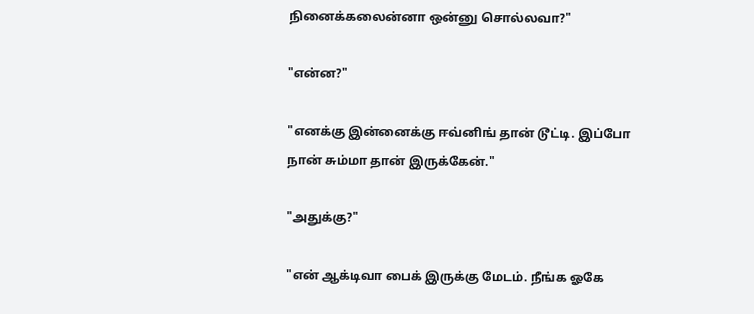நினைக்கலைன்னா ஒன்னு சொல்லவா?"

"என்ன?"

"எனக்கு இன்னைக்கு ஈவ்னிங் தான் டூட்டி. இப்போ நான் சும்மா தான் இருக்கேன்."

"அதுக்கு?"

"என் ஆக்டிவா பைக் இருக்கு மேடம். நீங்க ஓகே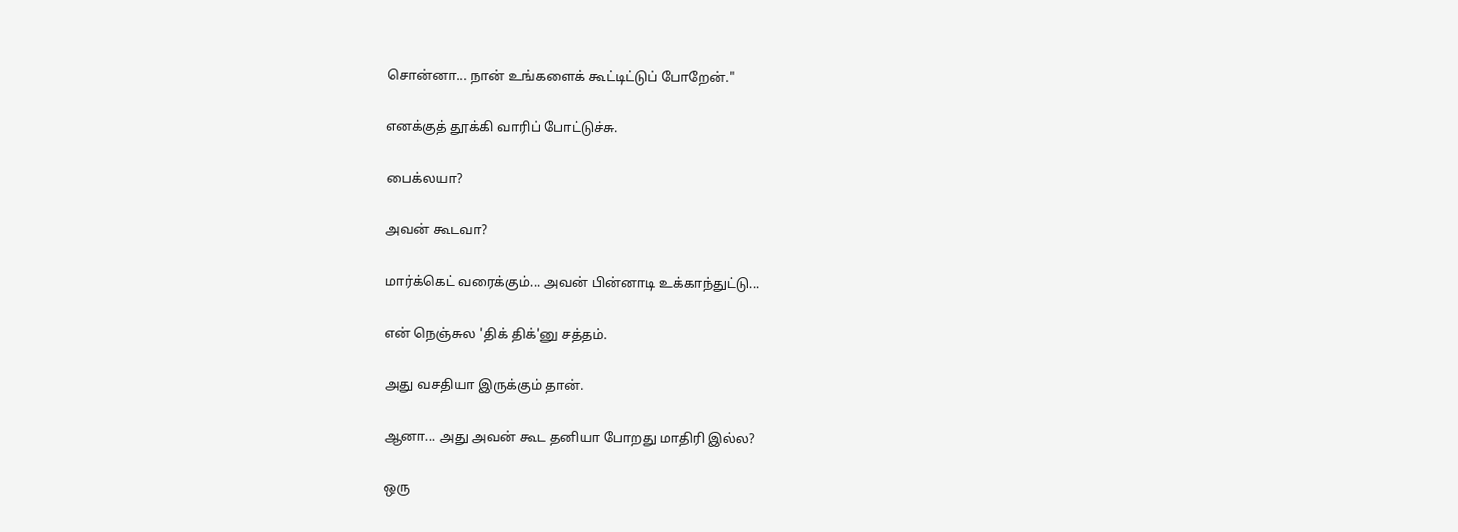சொன்னா... நான் உங்களைக் கூட்டிட்டுப் போறேன்."

எனக்குத் தூக்கி வாரிப் போட்டுச்சு.

பைக்லயா?

அவன் கூடவா?

மார்க்கெட் வரைக்கும்... அவன் பின்னாடி உக்காந்துட்டு...

என் நெஞ்சுல 'திக் திக்'னு சத்தம்.

அது வசதியா இருக்கும் தான்.

ஆனா... அது அவன் கூட தனியா போறது மாதிரி இல்ல?

ஒரு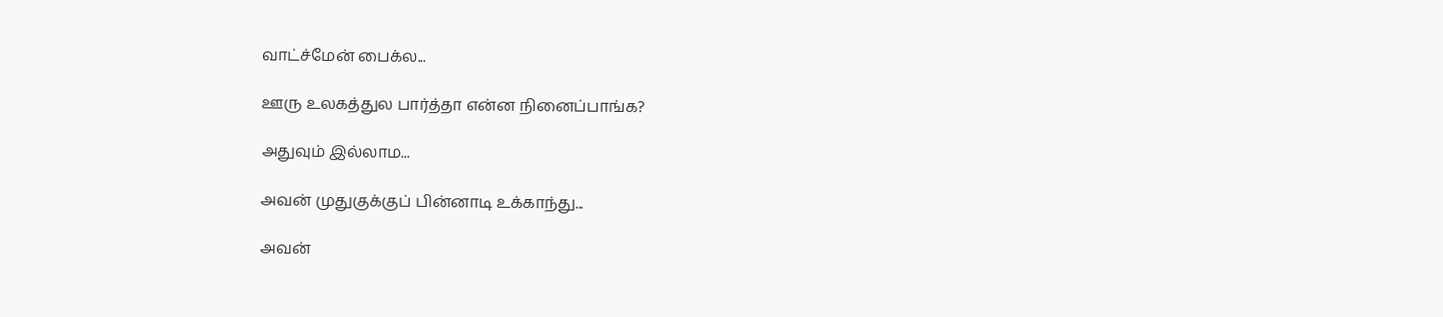வாட்ச்மேன் பைக்ல...

ஊரு உலகத்துல பார்த்தா என்ன நினைப்பாங்க?

அதுவும் இல்லாம...

அவன் முதுகுக்குப் பின்னாடி உக்காந்து...

அவன்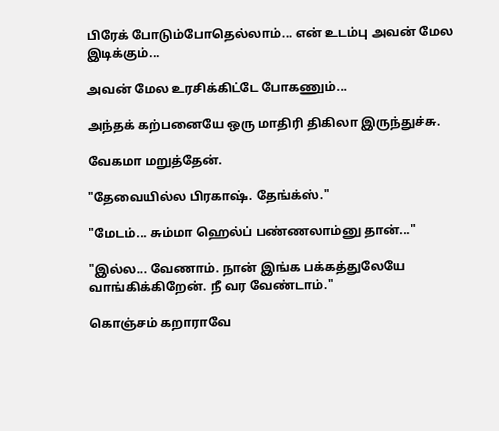பிரேக் போடும்போதெல்லாம்... என் உடம்பு அவன் மேல இடிக்கும்...

அவன் மேல உரசிக்கிட்டே போகணும்...

அந்தக் கற்பனையே ஒரு மாதிரி திகிலா இருந்துச்சு.

வேகமா மறுத்தேன்.

"தேவையில்ல பிரகாஷ். தேங்க்ஸ்."

"மேடம்... சும்மா ஹெல்ப் பண்ணலாம்னு தான்..."

"இல்ல... வேணாம். நான் இங்க பக்கத்துலேயே வாங்கிக்கிறேன். நீ வர வேண்டாம்."

கொஞ்சம் கறாராவே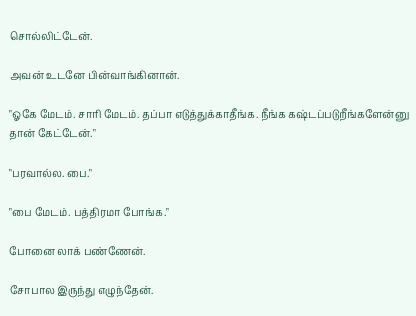சொல்லிட்டேன்.

அவன் உடனே பின்வாங்கினான்.

"ஓகே மேடம். சாரி மேடம். தப்பா எடுத்துக்காதீங்க. நீங்க கஷ்டப்படுறீங்களேன்னு தான் கேட்டேன்."

"பரவால்ல. பை."

"பை மேடம். பத்திரமா போங்க."

போனை லாக் பண்ணேன்.

சோபால இருந்து எழுந்தேன்.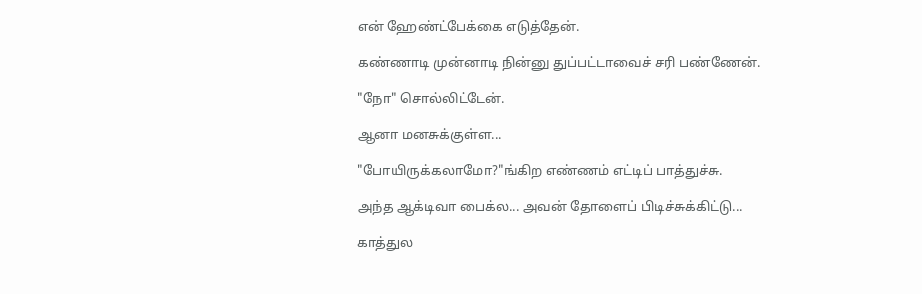என் ஹேண்ட்பேக்கை எடுத்தேன்.

கண்ணாடி முன்னாடி நின்னு துப்பட்டாவைச் சரி பண்ணேன்.

"நோ" சொல்லிட்டேன்.

ஆனா மனசுக்குள்ள...

"போயிருக்கலாமோ?"ங்கிற எண்ணம் எட்டிப் பாத்துச்சு.

அந்த ஆக்டிவா பைக்ல... அவன் தோளைப் பிடிச்சுக்கிட்டு...

காத்துல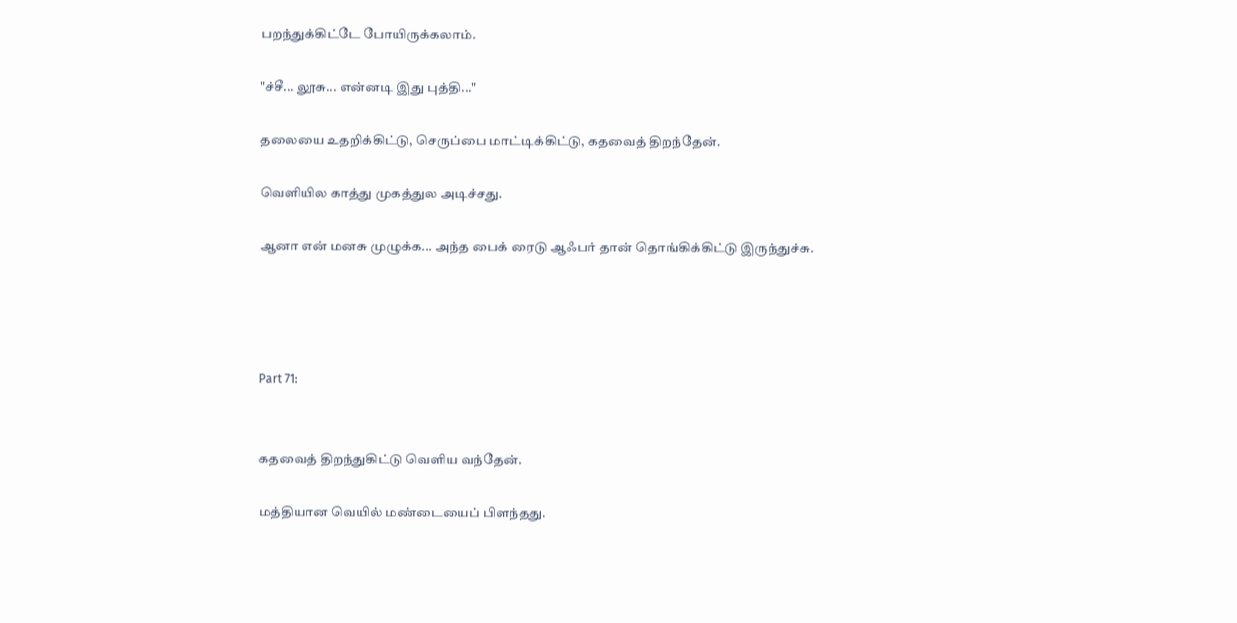பறந்துக்கிட்டே போயிருக்கலாம்.

"ச்சீ... லூசு... என்னடி இது புத்தி..."

தலையை உதறிக்கிட்டு, செருப்பை மாட்டிக்கிட்டு, கதவைத் திறந்தேன்.

வெளியில காத்து முகத்துல அடிச்சது.

ஆனா என் மனசு முழுக்க... அந்த பைக் ரைடு ஆஃபர் தான் தொங்கிக்கிட்டு இருந்துச்சு.




Part 71:


கதவைத் திறந்துகிட்டு வெளிய வந்தேன்.

மத்தியான வெயில் மண்டையைப் பிளந்தது.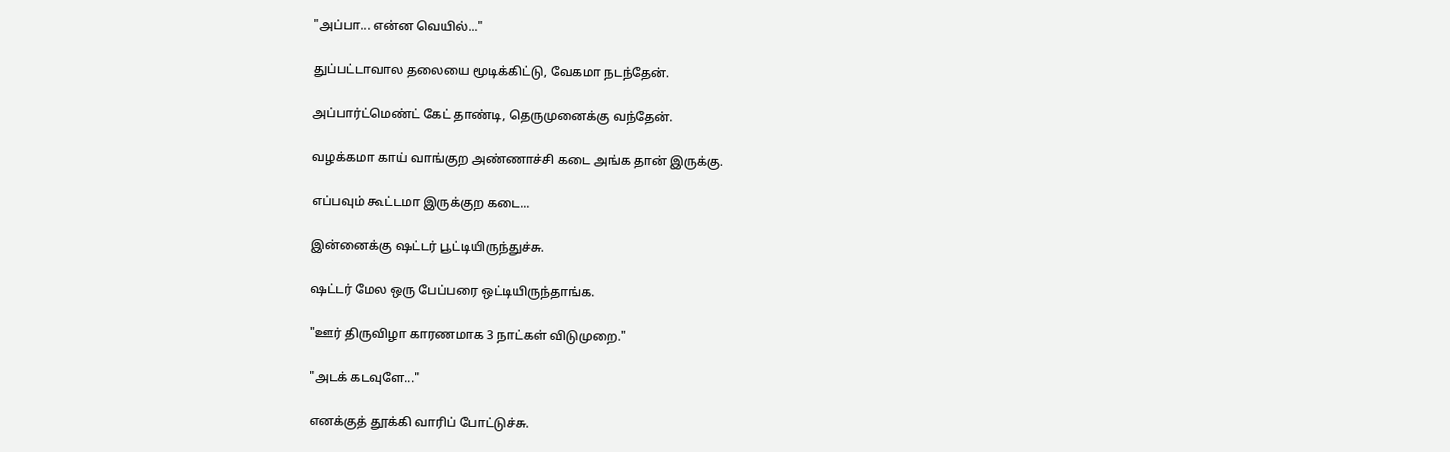"அப்பா... என்ன வெயில்..."

துப்பட்டாவால தலையை மூடிக்கிட்டு, வேகமா நடந்தேன்.

அப்பார்ட்மெண்ட் கேட் தாண்டி, தெருமுனைக்கு வந்தேன்.

வழக்கமா காய் வாங்குற அண்ணாச்சி கடை அங்க தான் இருக்கு.

எப்பவும் கூட்டமா இருக்குற கடை...

இன்னைக்கு ஷட்டர் பூட்டியிருந்துச்சு.

ஷட்டர் மேல ஒரு பேப்பரை ஒட்டியிருந்தாங்க.

"ஊர் திருவிழா காரணமாக 3 நாட்கள் விடுமுறை."

"அடக் கடவுளே..."

எனக்குத் தூக்கி வாரிப் போட்டுச்சு.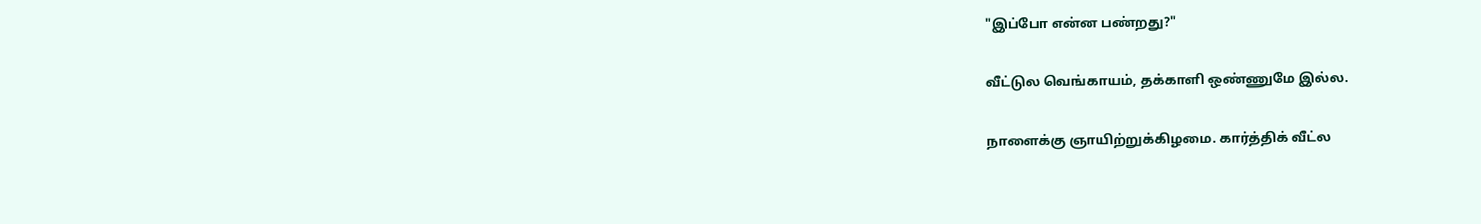"இப்போ என்ன பண்றது?"

வீட்டுல வெங்காயம், தக்காளி ஒண்ணுமே இல்ல.

நாளைக்கு ஞாயிற்றுக்கிழமை. கார்த்திக் வீட்ல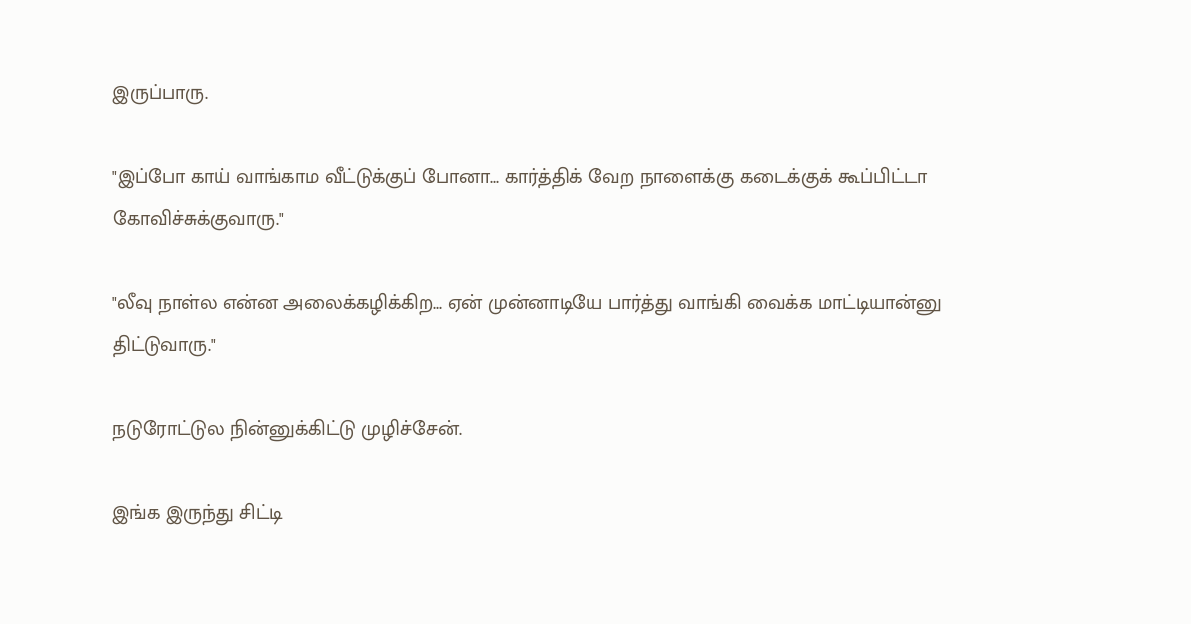இருப்பாரு.

"இப்போ காய் வாங்காம வீட்டுக்குப் போனா... கார்த்திக் வேற நாளைக்கு கடைக்குக் கூப்பிட்டா கோவிச்சுக்குவாரு."

"லீவு நாள்ல என்ன அலைக்கழிக்கிற... ஏன் முன்னாடியே பார்த்து வாங்கி வைக்க மாட்டியான்னு திட்டுவாரு."

நடுரோட்டுல நின்னுக்கிட்டு முழிச்சேன்.

இங்க இருந்து சிட்டி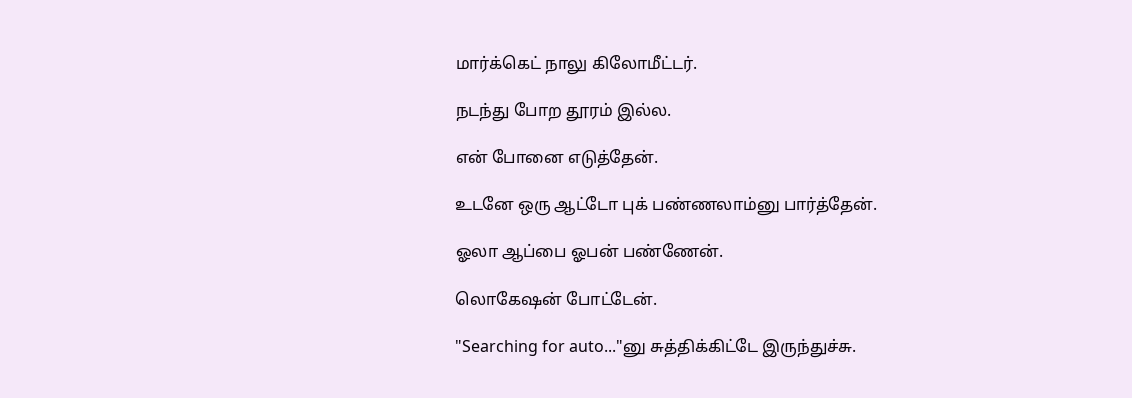மார்க்கெட் நாலு கிலோமீட்டர்.

நடந்து போற தூரம் இல்ல.

என் போனை எடுத்தேன்.

உடனே ஒரு ஆட்டோ புக் பண்ணலாம்னு பார்த்தேன்.

ஓலா ஆப்பை ஓபன் பண்ணேன்.

லொகேஷன் போட்டேன்.

"Searching for auto..."னு சுத்திக்கிட்டே இருந்துச்சு.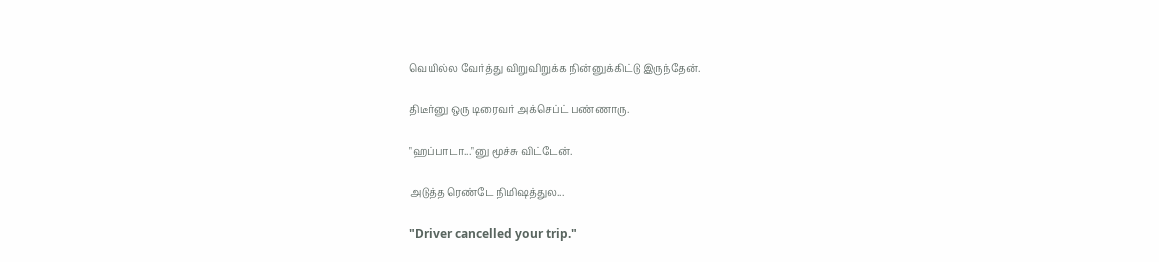வெயில்ல வேர்த்து விறுவிறுக்க நின்னுக்கிட்டு இருந்தேன்.

திடீர்னு ஒரு டிரைவர் அக்செப்ட் பண்ணாரு.

"ஹப்பாடா..."னு மூச்சு விட்டேன்.

அடுத்த ரெண்டே நிமிஷத்துல...

"Driver cancelled your trip."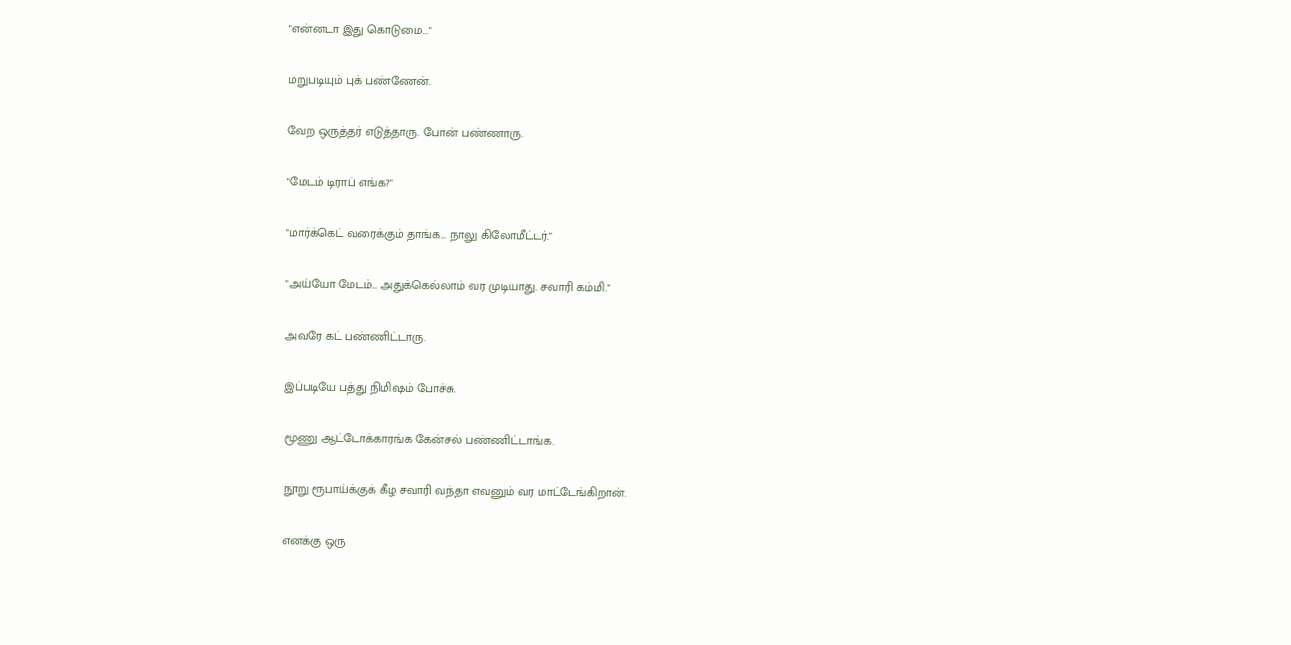"என்னடா இது கொடுமை..."

மறுபடியும் புக் பண்ணேன்.

வேற ஒருத்தர் எடுத்தாரு. போன் பண்ணாரு.

"மேடம் டிராப் எங்க?"

"மார்க்கெட் வரைக்கும் தாங்க... நாலு கிலோமீட்டர்."

"அய்யோ மேடம்... அதுக்கெல்லாம் வர முடியாது. சவாரி கம்மி."

அவரே கட் பண்ணிட்டாரு.

இப்படியே பத்து நிமிஷம் போச்சு.

மூணு ஆட்டோக்காரங்க கேன்சல் பண்ணிட்டாங்க.

நூறு ரூபாய்க்குக் கீழ சவாரி வந்தா எவனும் வர மாட்டேங்கிறான்.

எனக்கு ஒரு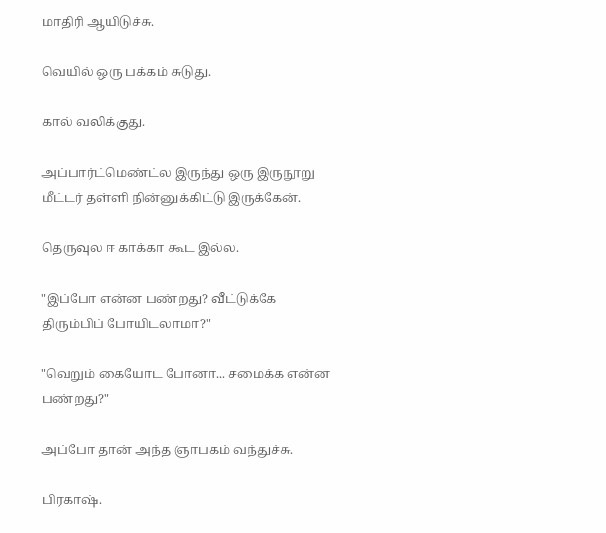மாதிரி ஆயிடுச்சு.

வெயில் ஒரு பக்கம் சுடுது.

கால் வலிக்குது.

அப்பார்ட்மெண்ட்ல இருந்து ஒரு இருநூறு மீட்டர் தள்ளி நின்னுக்கிட்டு இருக்கேன்.

தெருவுல ஈ காக்கா கூட இல்ல.

"இப்போ என்ன பண்றது? வீட்டுக்கே திரும்பிப் போயிடலாமா?"

"வெறும் கையோட போனா... சமைக்க என்ன பண்றது?"

அப்போ தான் அந்த ஞாபகம் வந்துச்சு.

பிரகாஷ்.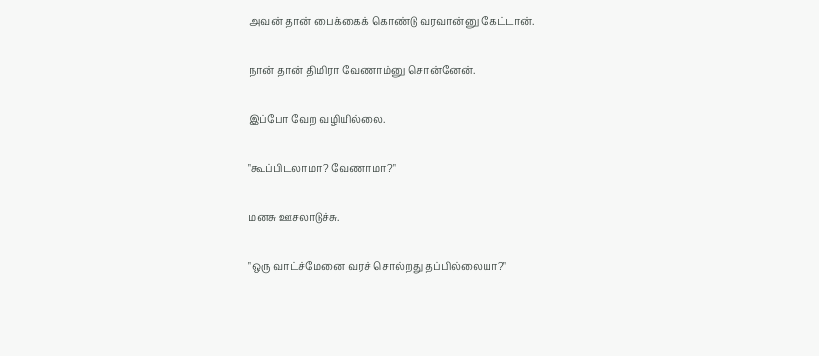அவன் தான் பைக்கைக் கொண்டு வரவான்னு கேட்டான்.

நான் தான் திமிரா வேணாம்னு சொன்னேன்.

இப்போ வேற வழியில்லை.

"கூப்பிடலாமா? வேணாமா?"

மனசு ஊசலாடுச்சு.

"ஒரு வாட்ச்மேனை வரச் சொல்றது தப்பில்லையா?"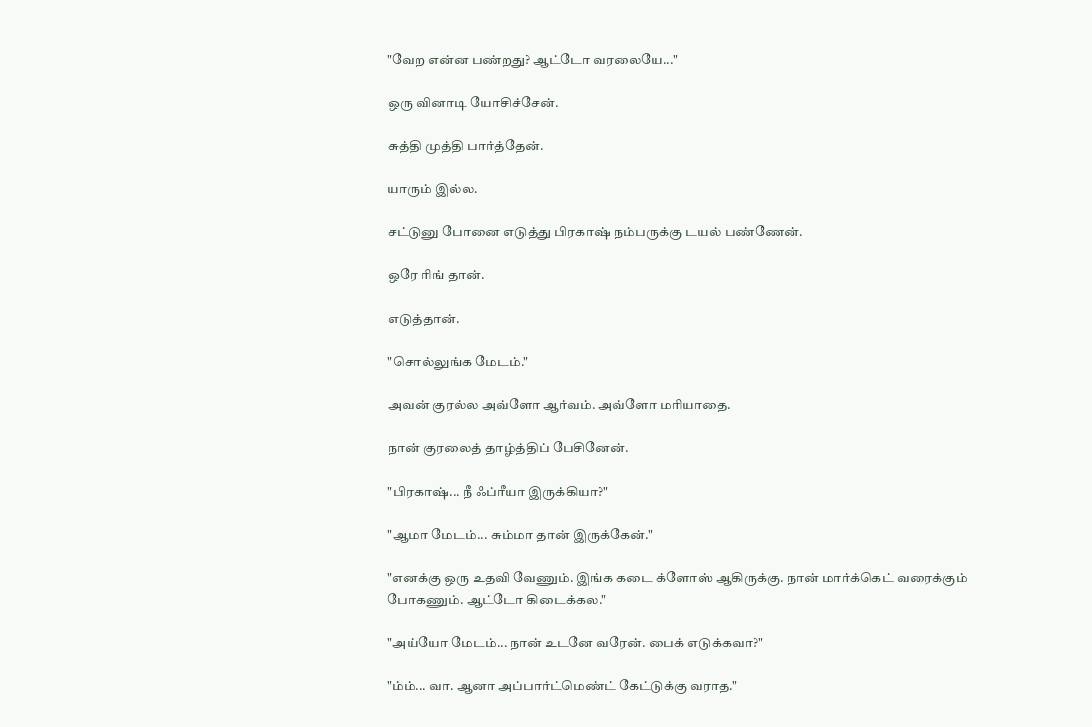"வேற என்ன பண்றது? ஆட்டோ வரலையே..."

ஒரு வினாடி யோசிச்சேன்.

சுத்தி முத்தி பார்த்தேன்.

யாரும் இல்ல.

சட்டுனு போனை எடுத்து பிரகாஷ் நம்பருக்கு டயல் பண்ணேன்.

ஒரே ரிங் தான்.

எடுத்தான்.

"சொல்லுங்க மேடம்."

அவன் குரல்ல அவ்ளோ ஆர்வம். அவ்ளோ மரியாதை.

நான் குரலைத் தாழ்த்திப் பேசினேன்.

"பிரகாஷ்... நீ ஃப்ரீயா இருக்கியா?"

"ஆமா மேடம்... சும்மா தான் இருக்கேன்."

"எனக்கு ஒரு உதவி வேணும். இங்க கடை க்ளோஸ் ஆகிருக்கு. நான் மார்க்கெட் வரைக்கும் போகணும். ஆட்டோ கிடைக்கல."

"அய்யோ மேடம்... நான் உடனே வரேன். பைக் எடுக்கவா?"

"ம்ம்... வா. ஆனா அப்பார்ட்மெண்ட் கேட்டுக்கு வராத."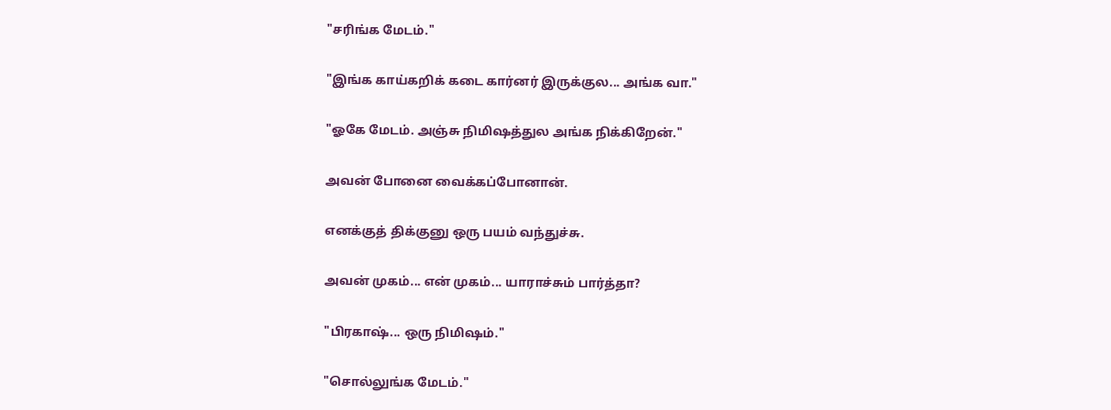"சரிங்க மேடம்."

"இங்க காய்கறிக் கடை கார்னர் இருக்குல... அங்க வா."

"ஓகே மேடம். அஞ்சு நிமிஷத்துல அங்க நிக்கிறேன்."

அவன் போனை வைக்கப்போனான்.

எனக்குத் திக்குனு ஒரு பயம் வந்துச்சு.

அவன் முகம்... என் முகம்... யாராச்சும் பார்த்தா?

"பிரகாஷ்... ஒரு நிமிஷம்."

"சொல்லுங்க மேடம்."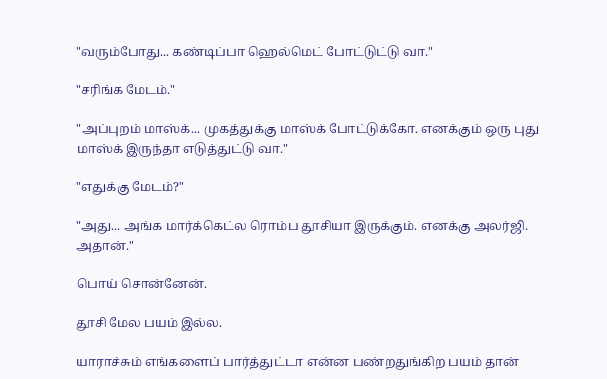"வரும்போது... கண்டிப்பா ஹெல்மெட் போட்டுட்டு வா."

"சரிங்க மேடம்."

"அப்புறம் மாஸ்க்... முகத்துக்கு மாஸ்க் போட்டுக்கோ. எனக்கும் ஒரு புது மாஸ்க் இருந்தா எடுத்துட்டு வா."

"எதுக்கு மேடம்?"

"அது... அங்க மார்க்கெட்ல ரொம்ப தூசியா இருக்கும். எனக்கு அலர்ஜி. அதான்."

பொய் சொன்னேன்.

தூசி மேல பயம் இல்ல.

யாராச்சும் எங்களைப் பார்த்துட்டா என்ன பண்றதுங்கிற பயம் தான்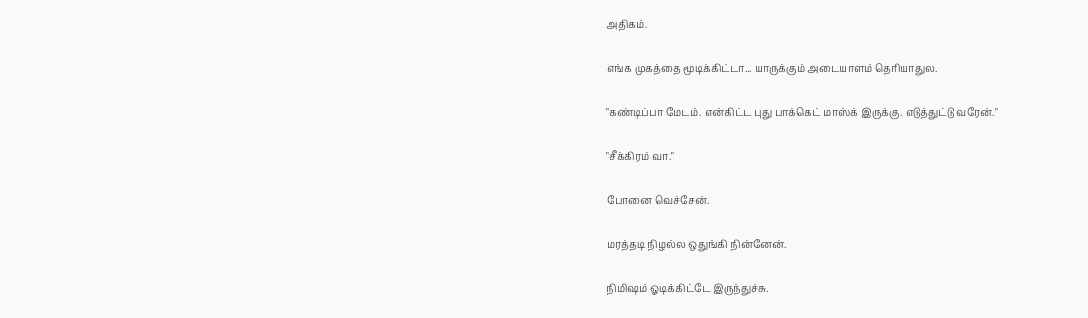அதிகம்.

எங்க முகத்தை மூடிக்கிட்டா... யாருக்கும் அடையாளம் தெரியாதுல.

"கண்டிப்பா மேடம். என்கிட்ட புது பாக்கெட் மாஸ்க் இருக்கு. எடுத்துட்டு வரேன்."

"சீக்கிரம் வா."

போனை வெச்சேன்.

மரத்தடி நிழல்ல ஒதுங்கி நின்னேன்.

நிமிஷம் ஓடிக்கிட்டே இருந்துச்சு.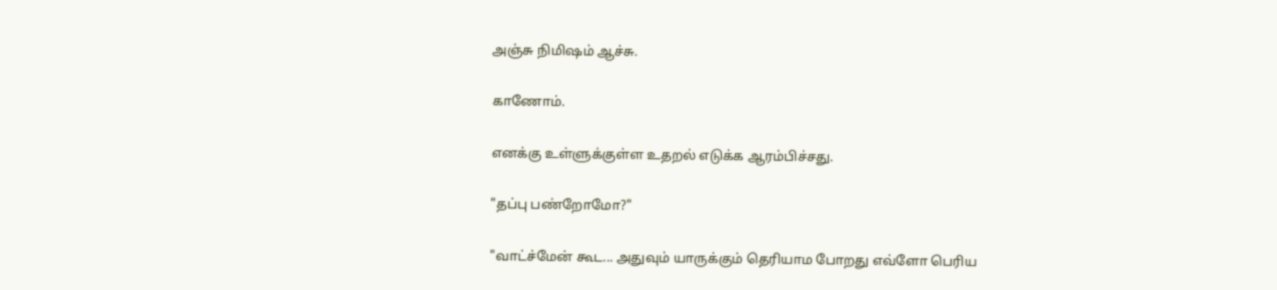அஞ்சு நிமிஷம் ஆச்சு.

காணோம்.

எனக்கு உள்ளுக்குள்ள உதறல் எடுக்க ஆரம்பிச்சது.

"தப்பு பண்றோமோ?"

"வாட்ச்மேன் கூட... அதுவும் யாருக்கும் தெரியாம போறது எவ்ளோ பெரிய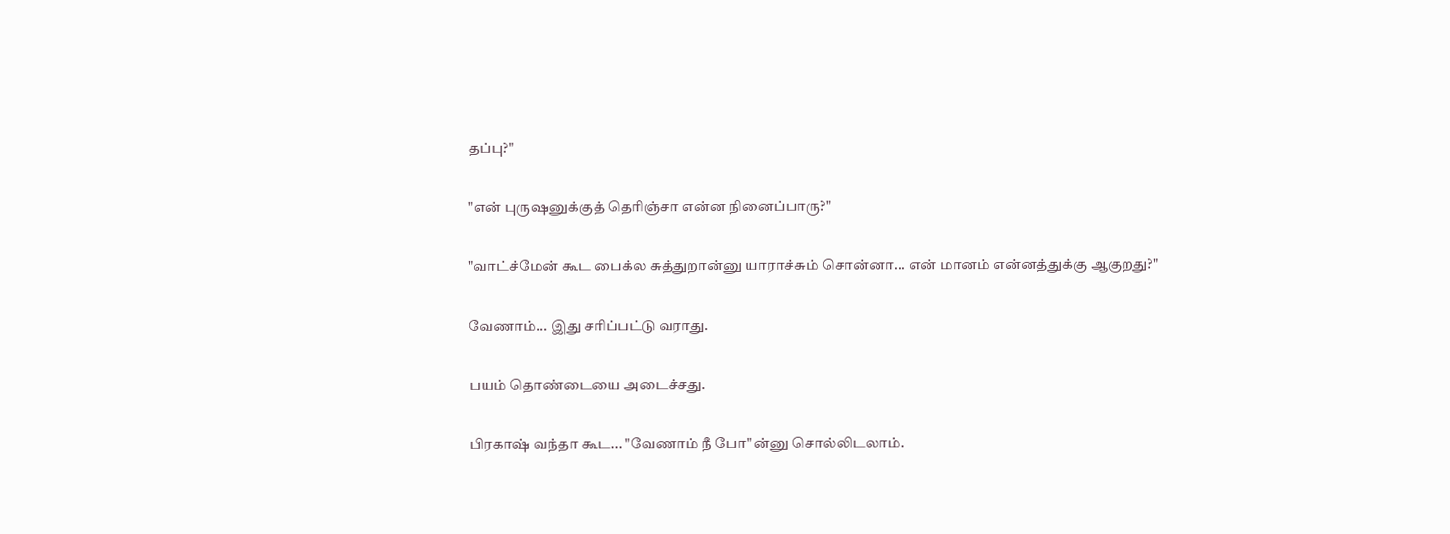தப்பு?"

"என் புருஷனுக்குத் தெரிஞ்சா என்ன நினைப்பாரு?"

"வாட்ச்மேன் கூட பைக்ல சுத்துறான்னு யாராச்சும் சொன்னா... என் மானம் என்னத்துக்கு ஆகுறது?"

வேணாம்... இது சரிப்பட்டு வராது.

பயம் தொண்டையை அடைச்சது.

பிரகாஷ் வந்தா கூட... "வேணாம் நீ போ"ன்னு சொல்லிடலாம்.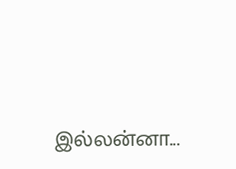இல்லன்னா...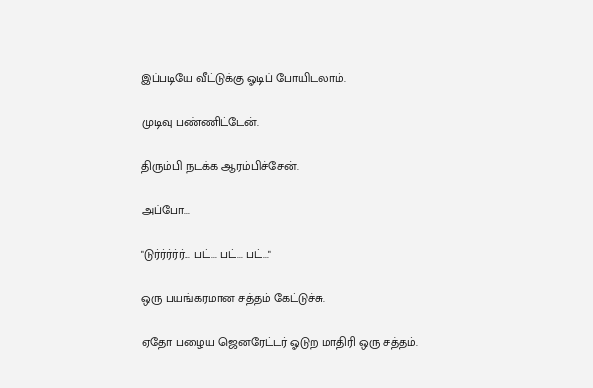இப்படியே வீட்டுக்கு ஓடிப் போயிடலாம்.

முடிவு பண்ணிட்டேன்.

திரும்பி நடக்க ஆரம்பிச்சேன்.

அப்போ...

"டுர்ர்ர்ர்ர்... பட்... பட்... பட்..."

ஒரு பயங்கரமான சத்தம் கேட்டுச்சு.

ஏதோ பழைய ஜெனரேட்டர் ஓடுற மாதிரி ஒரு சத்தம்.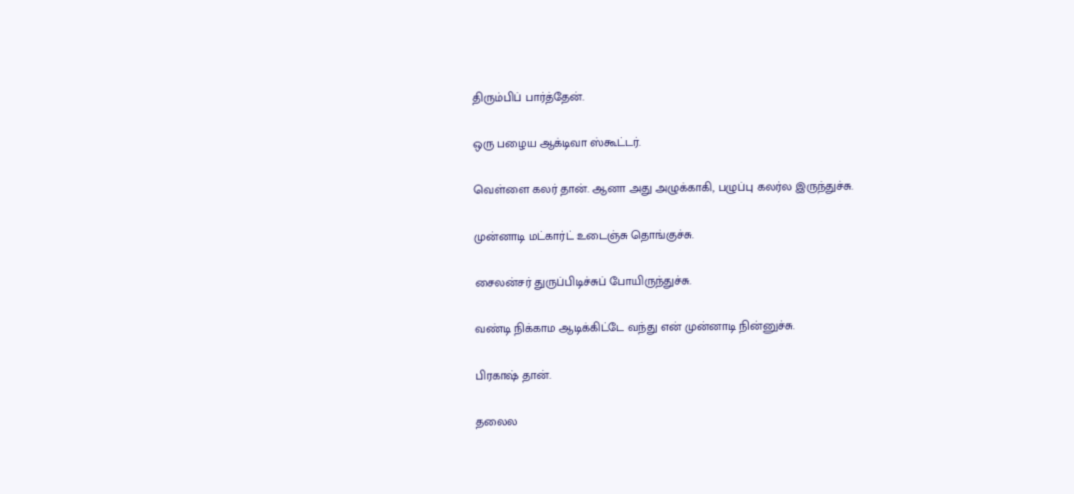திரும்பிப் பார்த்தேன்.

ஒரு பழைய ஆக்டிவா ஸ்கூட்டர்.

வெள்ளை கலர் தான். ஆனா அது அழுக்காகி, பழுப்பு கலர்ல இருந்துச்சு.

முன்னாடி மட்கார்ட் உடைஞ்சு தொங்குச்சு.

சைலன்சர் துருப்பிடிச்சுப் போயிருந்துச்சு.

வண்டி நிக்காம ஆடிக்கிட்டே வந்து என் முன்னாடி நின்னுச்சு.

பிரகாஷ் தான்.

தலைல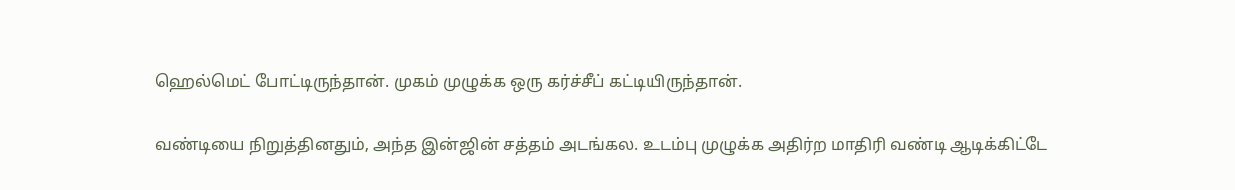ஹெல்மெட் போட்டிருந்தான். முகம் முழுக்க ஒரு கர்ச்சீப் கட்டியிருந்தான்.

வண்டியை நிறுத்தினதும், அந்த இன்ஜின் சத்தம் அடங்கல. உடம்பு முழுக்க அதிர்ற மாதிரி வண்டி ஆடிக்கிட்டே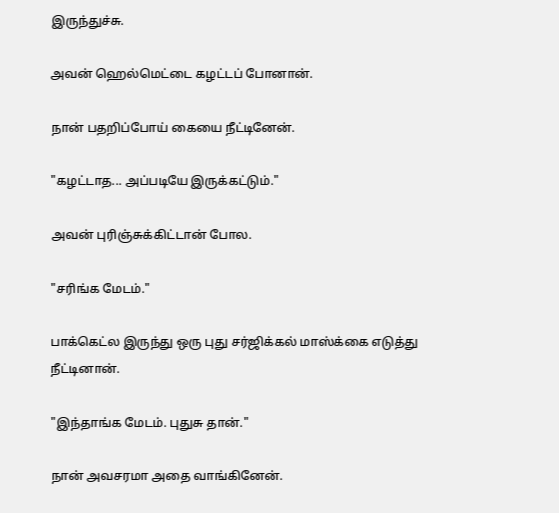இருந்துச்சு.

அவன் ஹெல்மெட்டை கழட்டப் போனான்.

நான் பதறிப்போய் கையை நீட்டினேன்.

"கழட்டாத... அப்படியே இருக்கட்டும்."

அவன் புரிஞ்சுக்கிட்டான் போல.

"சரிங்க மேடம்."

பாக்கெட்ல இருந்து ஒரு புது சர்ஜிக்கல் மாஸ்க்கை எடுத்து நீட்டினான்.

"இந்தாங்க மேடம். புதுசு தான்."

நான் அவசரமா அதை வாங்கினேன்.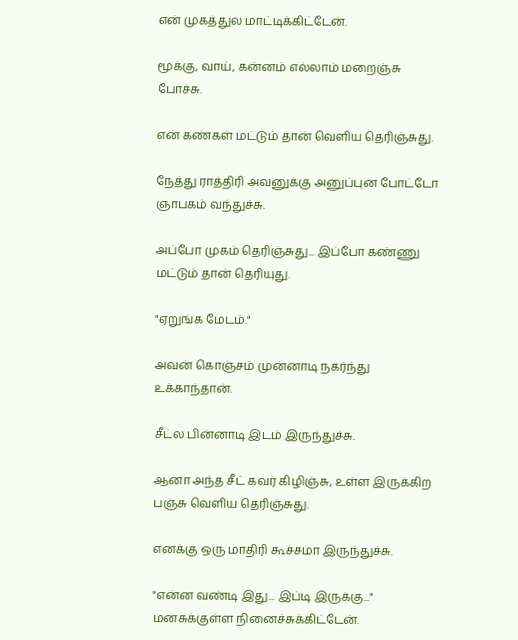என் முகத்துல மாட்டிக்கிட்டேன்.

மூக்கு, வாய், கன்னம் எல்லாம் மறைஞ்சு போச்சு.

என் கண்கள் மட்டும் தான் வெளிய தெரிஞ்சுது.

நேத்து ராத்திரி அவனுக்கு அனுப்புன போட்டோ ஞாபகம் வந்துச்சு.

அப்போ முகம் தெரிஞ்சுது... இப்போ கண்ணு மட்டும் தான் தெரியுது.

"ஏறுங்க மேடம்."

அவன் கொஞ்சம் முன்னாடி நகர்ந்து உக்காந்தான்.

சீட்ல பின்னாடி இடம் இருந்துச்சு.

ஆனா அந்த சீட் கவர் கிழிஞ்சு, உள்ள இருக்கிற பஞ்சு வெளிய தெரிஞ்சுது.

எனக்கு ஒரு மாதிரி கூச்சமா இருந்துச்சு.

"என்ன வண்டி இது... இப்டி இருக்கு..." மனசுக்குள்ள நினைச்சுக்கிட்டேன்.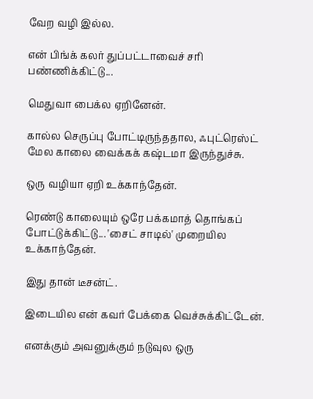வேற வழி இல்ல.

என் பிங்க் கலர் துப்பட்டாவைச் சரி பண்ணிக்கிட்டு...

மெதுவா பைக்ல ஏறினேன்.

கால்ல செருப்பு போட்டிருந்ததால, ஃபுட்ரெஸ்ட் மேல காலை வைக்கக் கஷ்டமா இருந்துச்சு.

ஒரு வழியா ஏறி உக்காந்தேன்.

ரெண்டு காலையும் ஒரே பக்கமாத் தொங்கப் போட்டுக்கிட்டு... 'சைட் சாடில்' முறையில உக்காந்தேன்.

இது தான் டீசன்ட்.

இடையில என் கவர் பேக்கை வெச்சுக்கிட்டேன்.

எனக்கும் அவனுக்கும் நடுவுல ஒரு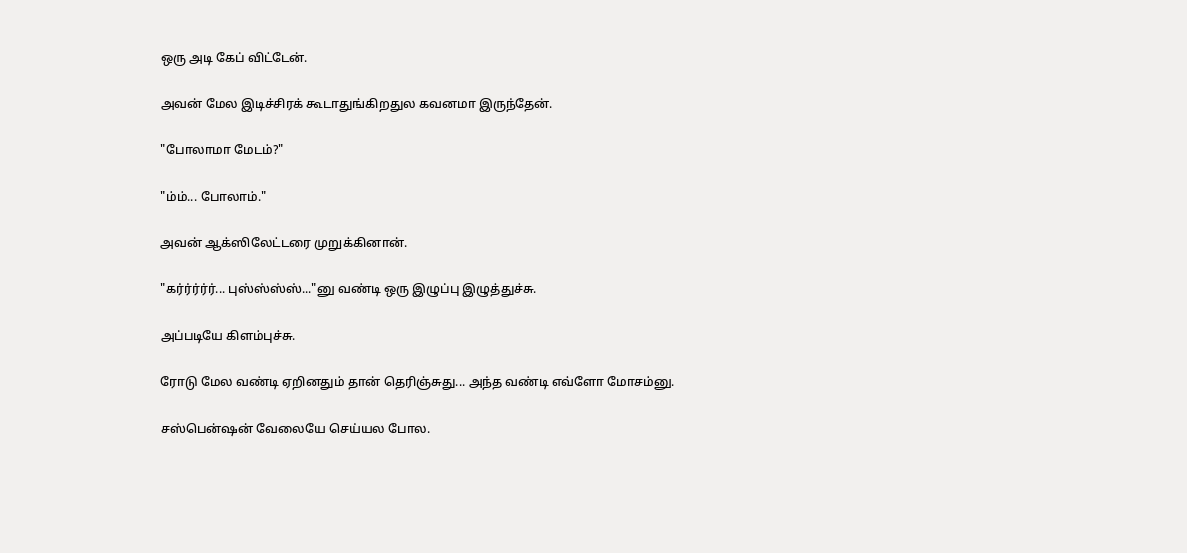ஒரு அடி கேப் விட்டேன்.

அவன் மேல இடிச்சிரக் கூடாதுங்கிறதுல கவனமா இருந்தேன்.

"போலாமா மேடம்?"

"ம்ம்... போலாம்."

அவன் ஆக்ஸிலேட்டரை முறுக்கினான்.

"கர்ர்ர்ர்ர்... புஸ்ஸ்ஸ்ஸ்..."னு வண்டி ஒரு இழுப்பு இழுத்துச்சு.

அப்படியே கிளம்புச்சு.

ரோடு மேல வண்டி ஏறினதும் தான் தெரிஞ்சுது... அந்த வண்டி எவ்ளோ மோசம்னு.

சஸ்பென்ஷன் வேலையே செய்யல போல.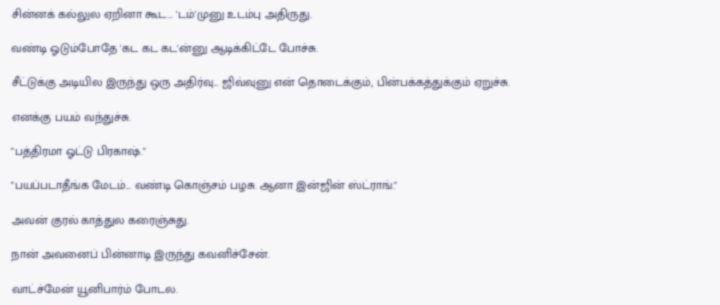சின்னக் கல்லுல ஏறினா கூட... 'டம்'முனு உடம்பு அதிருது.

வண்டி ஓடும்போதே 'கட கட கட'ன்னு ஆடிக்கிட்டே போச்சு.

சீட்டுக்கு அடியில இருந்து ஒரு அதிர்வு... ஜிவ்வுனு என் தொடைக்கும், பின்பக்கத்துக்கும் ஏறுச்சு.

எனக்கு பயம் வந்துச்சு.

"பத்திரமா ஓட்டு பிரகாஷ்."

"பயப்படாதீங்க மேடம்... வண்டி கொஞ்சம் பழசு. ஆனா இன்ஜின் ஸ்ட்ராங்."

அவன் குரல் காத்துல கரைஞ்சுது.

நான் அவனைப் பின்னாடி இருந்து கவனிச்சேன்.

வாட்ச்மேன் யூனிபார்ம் போடல.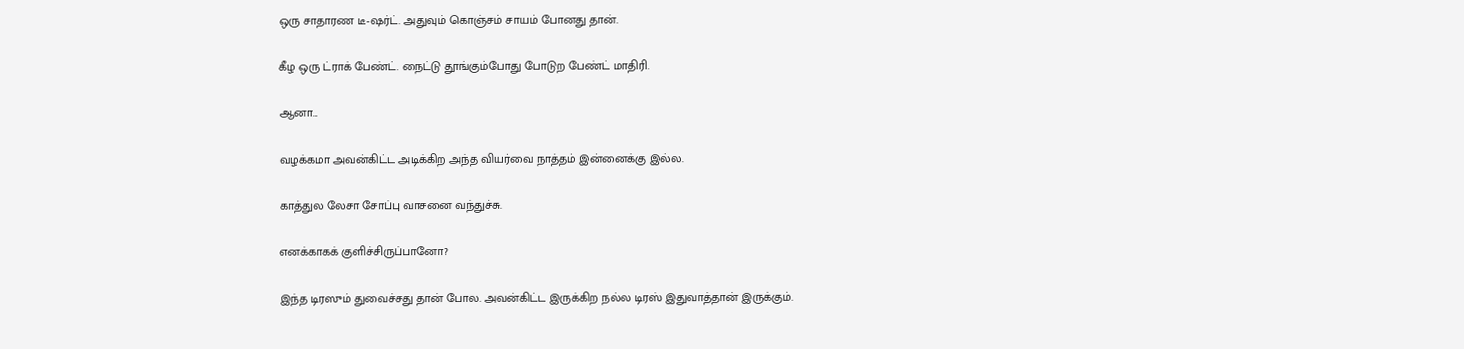ஒரு சாதாரண டீ-ஷர்ட். அதுவும் கொஞ்சம் சாயம் போனது தான்.

கீழ ஒரு ட்ராக் பேண்ட். நைட்டு தூங்கும்போது போடுற பேண்ட் மாதிரி.

ஆனா...

வழக்கமா அவன்கிட்ட அடிக்கிற அந்த வியர்வை நாத்தம் இன்னைக்கு இல்ல.

காத்துல லேசா சோப்பு வாசனை வந்துச்சு.

எனக்காகக் குளிச்சிருப்பானோ?

இந்த டிரஸும் துவைச்சது தான் போல. அவன்கிட்ட இருக்கிற நல்ல டிரஸ் இதுவாத்தான் இருக்கும்.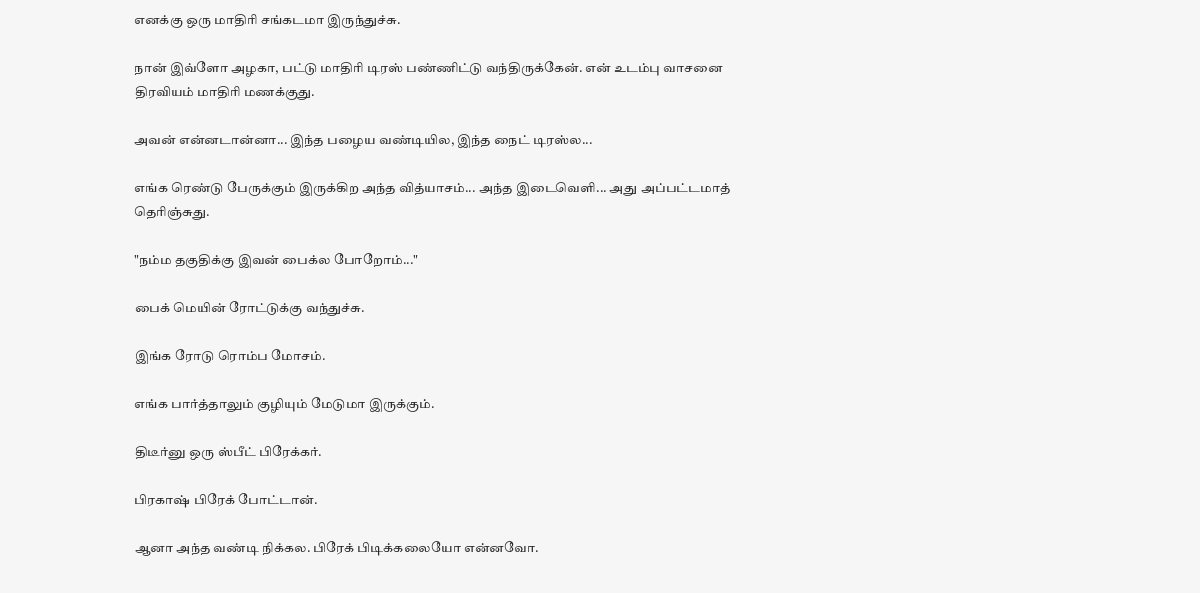எனக்கு ஒரு மாதிரி சங்கடமா இருந்துச்சு.

நான் இவ்ளோ அழகா, பட்டு மாதிரி டிரஸ் பண்ணிட்டு வந்திருக்கேன். என் உடம்பு வாசனை திரவியம் மாதிரி மணக்குது.

அவன் என்னடான்னா... இந்த பழைய வண்டியில, இந்த நைட் டிரஸ்ல...

எங்க ரெண்டு பேருக்கும் இருக்கிற அந்த வித்யாசம்... அந்த இடைவெளி... அது அப்பட்டமாத் தெரிஞ்சுது.

"நம்ம தகுதிக்கு இவன் பைக்ல போறோம்..."

பைக் மெயின் ரோட்டுக்கு வந்துச்சு.

இங்க ரோடு ரொம்ப மோசம்.

எங்க பார்த்தாலும் குழியும் மேடுமா இருக்கும்.

திடீர்னு ஒரு ஸ்பீட் பிரேக்கர்.

பிரகாஷ் பிரேக் போட்டான்.

ஆனா அந்த வண்டி நிக்கல. பிரேக் பிடிக்கலையோ என்னவோ.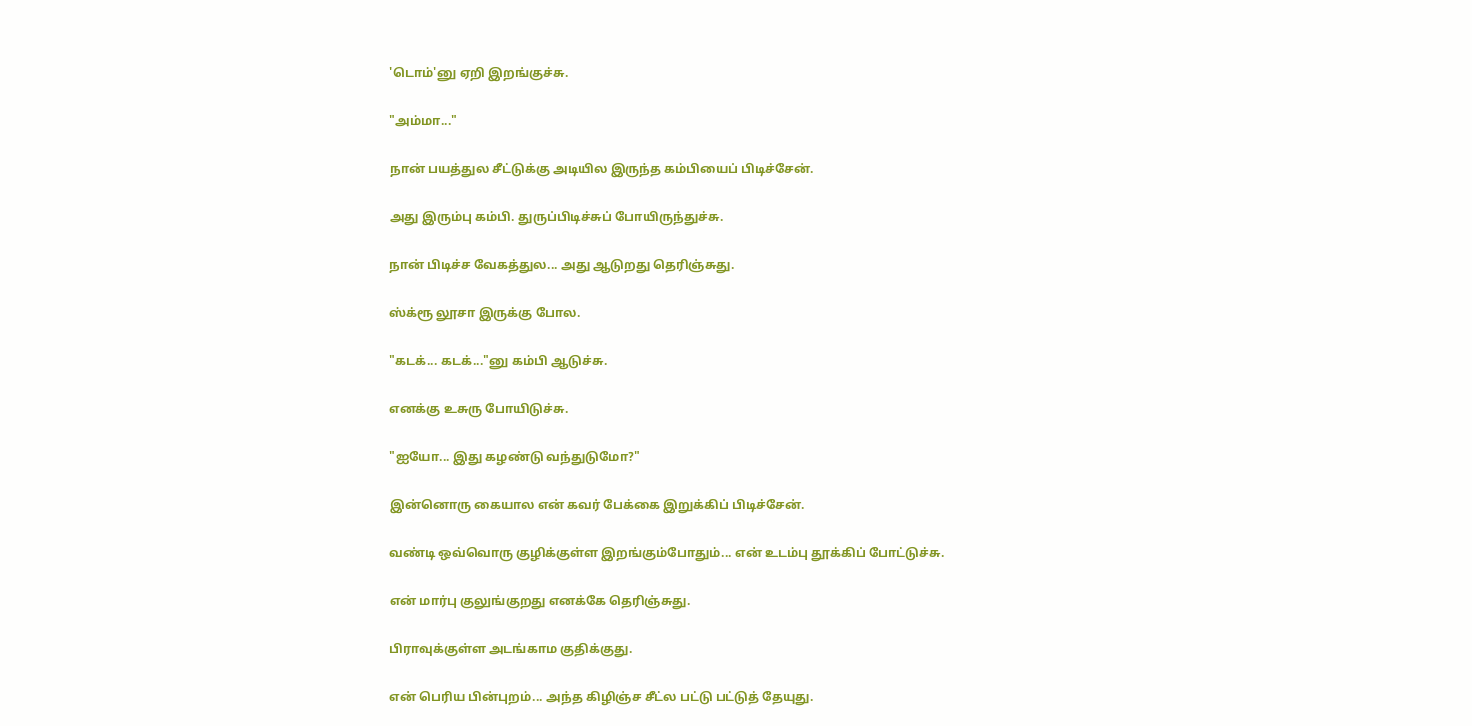'டொம்'னு ஏறி இறங்குச்சு.

"அம்மா..."

நான் பயத்துல சீட்டுக்கு அடியில இருந்த கம்பியைப் பிடிச்சேன்.

அது இரும்பு கம்பி. துருப்பிடிச்சுப் போயிருந்துச்சு.

நான் பிடிச்ச வேகத்துல... அது ஆடுறது தெரிஞ்சுது.

ஸ்க்ரூ லூசா இருக்கு போல.

"கடக்... கடக்..."னு கம்பி ஆடுச்சு.

எனக்கு உசுரு போயிடுச்சு.

"ஐயோ... இது கழண்டு வந்துடுமோ?"

இன்னொரு கையால என் கவர் பேக்கை இறுக்கிப் பிடிச்சேன்.

வண்டி ஒவ்வொரு குழிக்குள்ள இறங்கும்போதும்... என் உடம்பு தூக்கிப் போட்டுச்சு.

என் மார்பு குலுங்குறது எனக்கே தெரிஞ்சுது.

பிராவுக்குள்ள அடங்காம குதிக்குது.

என் பெரிய பின்புறம்... அந்த கிழிஞ்ச சீட்ல பட்டு பட்டுத் தேயுது.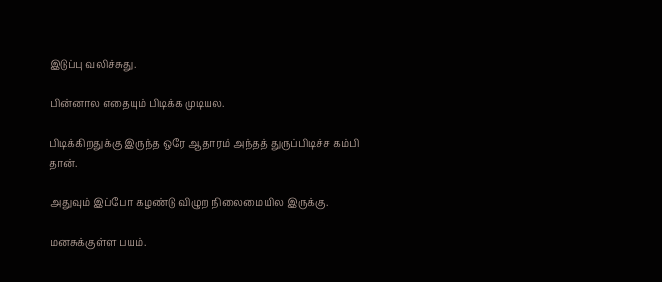இடுப்பு வலிச்சுது.

பின்னால எதையும் பிடிக்க முடியல.

பிடிக்கிறதுக்கு இருந்த ஒரே ஆதாரம் அந்தத் துருப்பிடிச்ச கம்பி தான்.

அதுவும் இப்போ கழண்டு விழுற நிலைமையில இருக்கு.

மனசுக்குள்ள பயம்.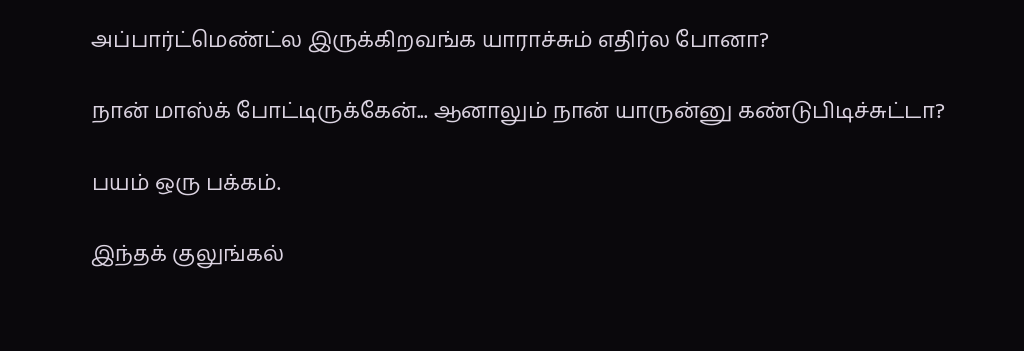அப்பார்ட்மெண்ட்ல இருக்கிறவங்க யாராச்சும் எதிர்ல போனா?

நான் மாஸ்க் போட்டிருக்கேன்... ஆனாலும் நான் யாருன்னு கண்டுபிடிச்சுட்டா?

பயம் ஒரு பக்கம்.

இந்தக் குலுங்கல்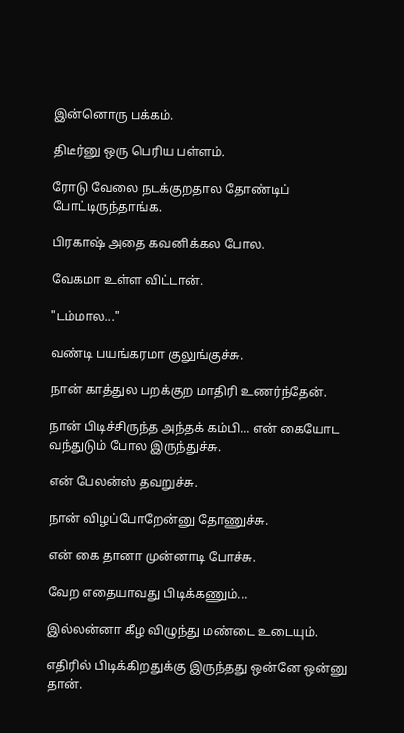இன்னொரு பக்கம்.

திடீர்னு ஒரு பெரிய பள்ளம்.

ரோடு வேலை நடக்குறதால தோண்டிப் போட்டிருந்தாங்க.

பிரகாஷ் அதை கவனிக்கல போல.

வேகமா உள்ள விட்டான்.

"டம்மால..."

வண்டி பயங்கரமா குலுங்குச்சு.

நான் காத்துல பறக்குற மாதிரி உணர்ந்தேன்.

நான் பிடிச்சிருந்த அந்தக் கம்பி... என் கையோட வந்துடும் போல இருந்துச்சு.

என் பேலன்ஸ் தவறுச்சு.

நான் விழப்போறேன்னு தோணுச்சு.

என் கை தானா முன்னாடி போச்சு.

வேற எதையாவது பிடிக்கணும்...

இல்லன்னா கீழ விழுந்து மண்டை உடையும்.

எதிரில் பிடிக்கிறதுக்கு இருந்தது ஒன்னே ஒன்னு தான்.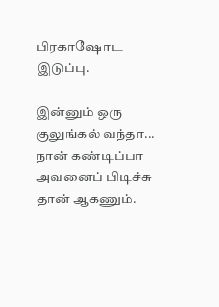பிரகாஷோட இடுப்பு.

இன்னும் ஒரு குலுங்கல் வந்தா... நான் கண்டிப்பா அவனைப் பிடிச்சு தான் ஆகணும்.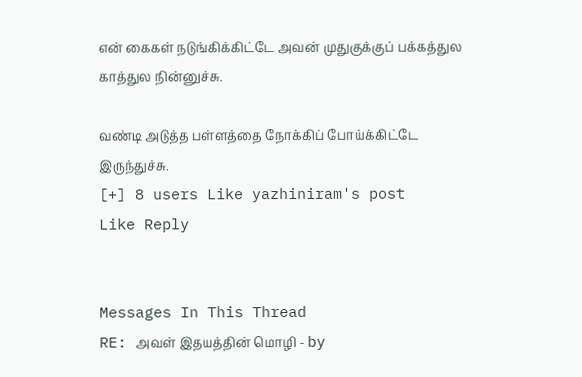என் கைகள் நடுங்கிக்கிட்டே அவன் முதுகுக்குப் பக்கத்துல காத்துல நின்னுச்சு.

வண்டி அடுத்த பள்ளத்தை நோக்கிப் போய்க்கிட்டே இருந்துச்சு.
[+] 8 users Like yazhiniram's post
Like Reply


Messages In This Thread
RE: அவள் இதயத்தின் மொழி - by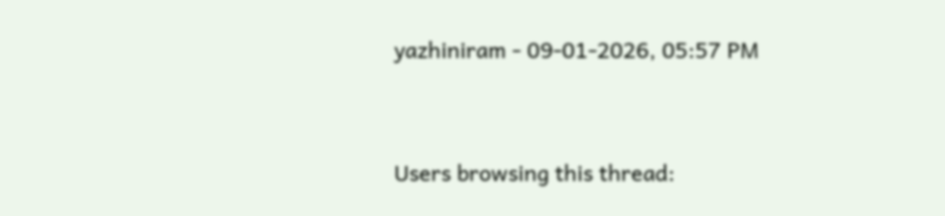yazhiniram - 09-01-2026, 05:57 PM



Users browsing this thread: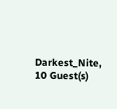Darkest_Nite, 10 Guest(s)